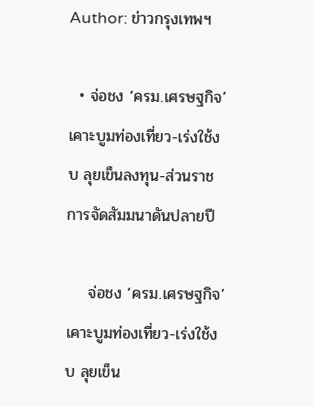Author: ข่าวกรุงเทพฯ

  • จ่อชง ‘ครม.เศรษฐกิจ’ เคาะบูมท่องเที่ยว-เร่งใช้งบ ลุยเข็นลงทุน-ส่วนราชการจัดสัมมนาดันปลายปี

    จ่อชง ‘ครม.เศรษฐกิจ’ เคาะบูมท่องเที่ยว-เร่งใช้งบ ลุยเข็น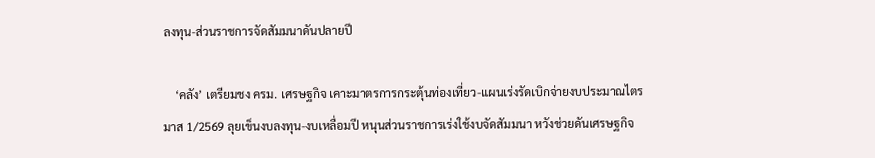ลงทุน-ส่วนราชการจัดสัมมนาดันปลายปี

    ‘คลัง’ เตรียมชง ครม. เศรษฐกิจ เคาะมาตรการกระตุ้นท่องเที่ยว-แผนเร่งรัดเบิกจ่ายงบประมาณไตรมาส 1/2569 ลุยเข็นงบลงทุน-งบเหลื่อมปี หนุนส่วนราชการเร่งใช้งบจัดสัมมนา หวังช่วยดันเศรษฐกิจ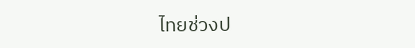ไทยช่วงป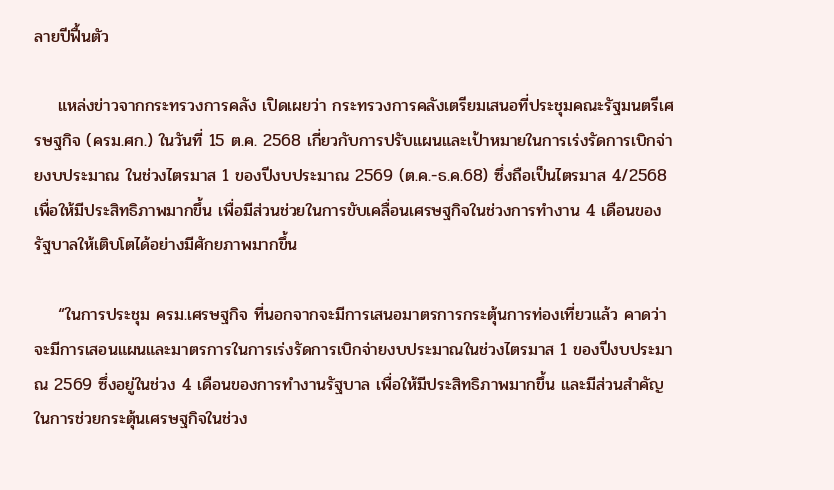ลายปีฟื้นตัว

    แหล่งข่าวจากกระทรวงการคลัง เปิดเผยว่า กระทรวงการคลังเตรียมเสนอที่ประชุมคณะรัฐมนตรีเศรษฐกิจ (ครม.ศก.) ในวันที่ 15 ต.ค. 2568 เกี่ยวกับการปรับแผนและเป้าหมายในการเร่งรัดการเบิกจ่ายงบประมาณ ในช่วงไตรมาส 1 ของปีงบประมาณ 2569 (ต.ค.-ธ.ค.68) ซึ่งถือเป็นไตรมาส 4/2568 เพื่อให้มีประสิทธิภาพมากขึ้น เพื่อมีส่วนช่วยในการขับเคลื่อนเศรษฐกิจในช่วงการทำงาน 4 เดือนของรัฐบาลให้เติบโตได้อย่างมีศักยภาพมากขึ้น

    “ในการประชุม ครม.เศรษฐกิจ ที่นอกจากจะมีการเสนอมาตรการกระตุ้นการท่องเที่ยวแล้ว คาดว่าจะมีการเสอนแผนและมาตรการในการเร่งรัดการเบิกจ่ายงบประมาณในช่วงไตรมาส 1 ของปีงบประมาณ 2569 ซึ่งอยู่ในช่วง 4 เดือนของการทำงานรัฐบาล เพื่อให้มีประสิทธิภาพมากขึ้น และมีส่วนสำคัญในการช่วยกระตุ้นเศรษฐกิจในช่วง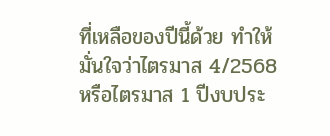ที่เหลือของปีนี้ด้วย ทำให้มั่นใจว่าไตรมาส 4/2568 หรือไตรมาส 1 ปีงบประ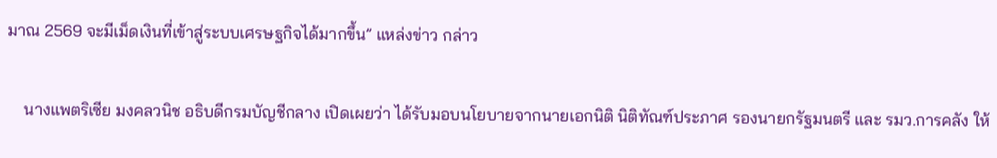มาณ 2569 จะมีเม็ดเงินที่เข้าสู่ระบบเศรษฐกิจได้มากขึ้น” แหล่งข่าว กล่าว

    นางแพตริเซีย มงคลวนิช อธิบดีกรมบัญชีกลาง เปิดเผยว่า ได้รับมอบนโยบายจากนายเอกนิติ นิติทัณฑ์ประภาศ รองนายกรัฐมนตรี และ รมว.การคลัง ให้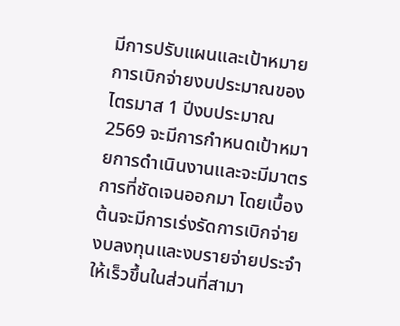มีการปรับแผนและเป้าหมายการเบิกจ่ายงบประมาณของไตรมาส 1 ปีงบประมาณ 2569 จะมีการกำหนดเป้าหมายการดำเนินงานและจะมีมาตรการที่ชัดเจนออกมา โดยเบื้องต้นจะมีการเร่งรัดการเบิกจ่ายงบลงทุนและงบรายจ่ายประจำให้เร็วขึ้นในส่วนที่สามา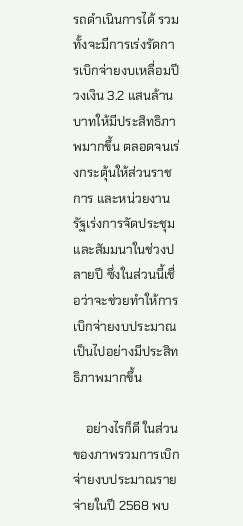รถดำเนินการได้ รวมทั้งจะมีการเร่งรัดการเบิกจ่ายงบเหลื่อมปี วงเงิน 3.2 แสนล้านบาทให้มีประสิทธิภาพมากขึ้น ตลอดจนเร่งกระตุ้นให้ส่วนราชการ และหน่วยงานรัฐเร่งการจัดประชุมและสัมมนาในช่วงปลายปี ซึ่งในส่วนนี้เชื่อว่าจะช่วยทำให้การเบิกจ่ายงบประมาณเป็นไปอย่างมีประสิทธิภาพมากขึ้น

    อย่างไรก็ดี ในส่วนของภาพรวมการเบิกจ่ายงบประมาณรายจ่ายในปี 2568 พบ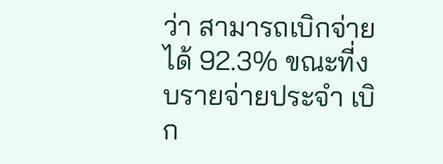ว่า สามารถเบิกจ่ายได้ 92.3% ขณะที่งบรายจ่ายประจำ เบิก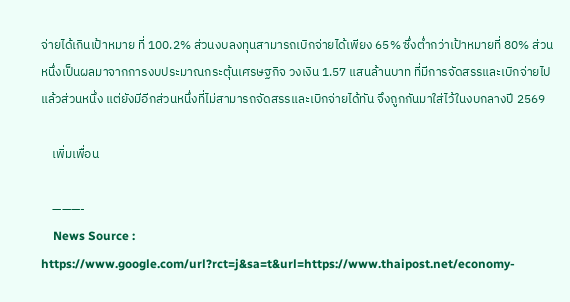จ่ายได้เกินเป้าหมาย ที่ 100.2% ส่วนงบลงทุนสามารถเบิกจ่ายได้เพียง 65% ซึ่งต่ำกว่าเป้าหมายที่ 80% ส่วนหนึ่งเป็นผลมาจากการงบประมาณกระตุ้นเศรษฐกิจ วงเงิน 1.57 แสนล้านบาท ที่มีการจัดสรรและเบิกจ่ายไปแล้วส่วนหนึ่ง แต่ยังมีอีกส่วนหนึ่งที่ไม่สามารถจัดสรรและเบิกจ่ายได้ทัน จึงถูกกันมาใส่ไว้ในงบกลางปี 2569

    เพิ่มเพื่อน

    ———-
    News Source : https://www.google.com/url?rct=j&sa=t&url=https://www.thaipost.net/economy-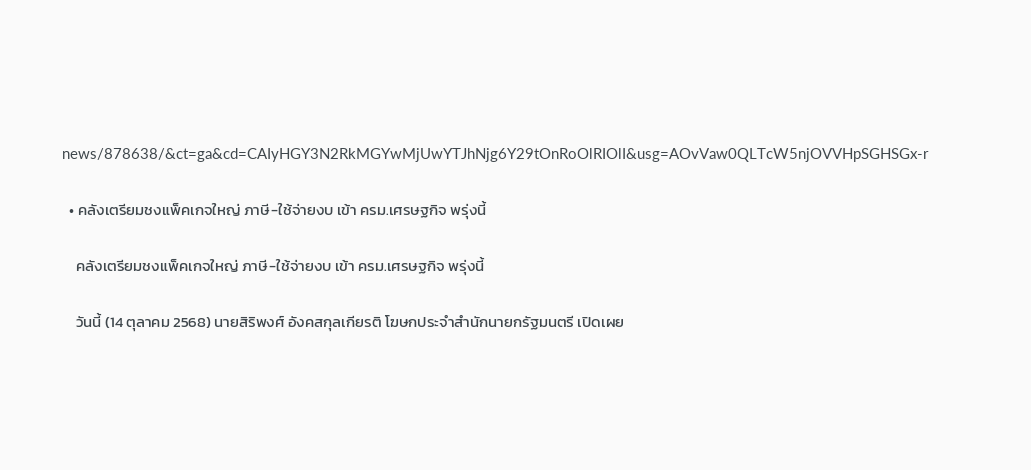news/878638/&ct=ga&cd=CAIyHGY3N2RkMGYwMjUwYTJhNjg6Y29tOnRoOlRIOlI&usg=AOvVaw0QLTcW5njOVVHpSGHSGx-r

  • คลังเตรียมชงแพ็คเกจใหญ่ ภาษี-ใช้จ่ายงบ เข้า ครม.เศรษฐกิจ พรุ่งนี้

    คลังเตรียมชงแพ็คเกจใหญ่ ภาษี-ใช้จ่ายงบ เข้า ครม.เศรษฐกิจ พรุ่งนี้

    วันนี้ (14 ตุลาคม 2568) นายสิริพงศ์ อังคสกุลเกียรติ โฆษกประจำสำนักนายกรัฐมนตรี เปิดเผย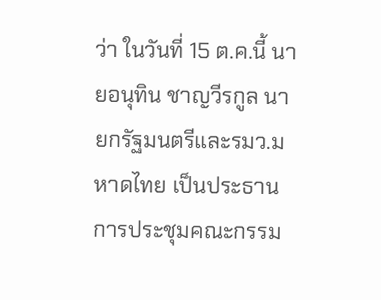ว่า ในวันที่ 15 ต.ค.นี้ นายอนุทิน ชาญวีรกูล นายกรัฐมนตรีและรมว.มหาดไทย เป็นประธานการประชุมคณะกรรม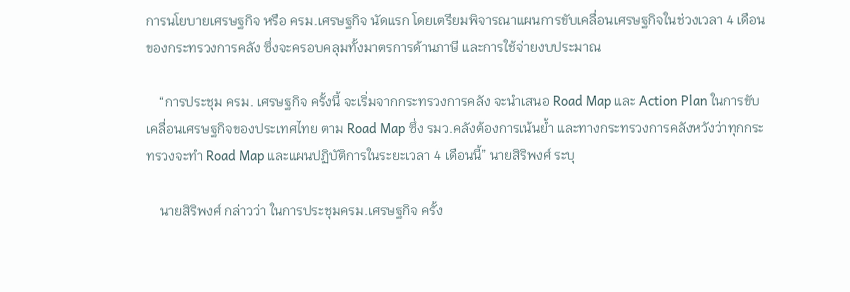การนโยบายเศรษฐกิจ หรือ ครม.เศรษฐกิจ นัดแรก โดยเตรียมพิจารณาแผนการขับเคลื่อนเศรษฐกิจในช่วงเวลา 4 เดือน ของกระทรวงการคลัง ซึ่งจะครอบคลุมทั้งมาตรการด้านภาษี และการใช้จ่ายงบประมาณ

    “การประชุม ครม. เศรษฐกิจ ครั้งนี้ จะเริ่มจากกระทรวงการคลัง จะนำเสนอ Road Map และ Action Plan ในการขับเคลื่อนเศรษฐกิจของประเทศไทย ตาม Road Map ซึ่ง รมว.คลังต้องการเน้นย้ำ และทางกระทรวงการคลังหวังว่าทุกกระทรวงจะทำ Road Map และแผนปฏิบัติการในระยะเวลา 4 เดือนนี้” นายสิริพงศ์ ระบุ

    นายสิริพงศ์ กล่าวว่า ในการประชุมครม.เศรษฐกิจ ครั้ง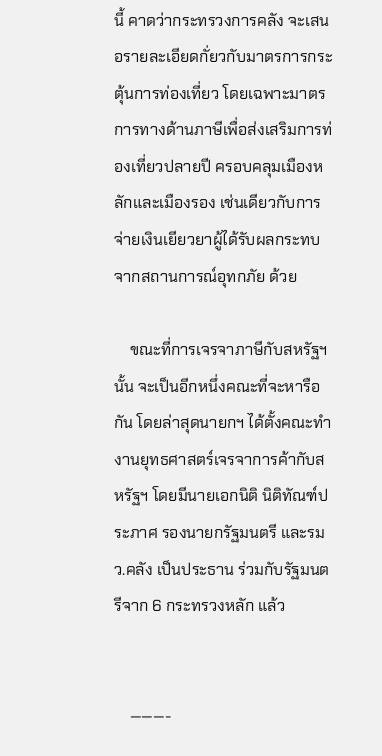นี้ คาดว่ากระทรวงการคลัง จะเสนอรายละเอียดกั่ยวกับมาตรการกระตุ้นการท่องเที่ยว โดยเฉพาะมาตรการทางด้านภาษีเพื่อส่งเสริมการท่องเที่ยวปลายปี ครอบคลุมเมืองหลักและเมืองรอง เช่นเดียวกับการจ่ายเงินเยียวยาผู้ได้รับผลกระทบจากสถานการณ์อุทกภัย ด้วย

    ขณะที่การเจรจาภาษีกับสหรัฐฯ นั้น จะเป็นอีกหนึ่งคณะที่จะหารือกัน โดยล่าสุดนายกฯ ได้ตั้งคณะทำงานยุทธศาสตร์เจรจาการค้ากับสหรัฐฯ โดยมีนายเอกนิติ นิติทัณฑ์ประภาศ รองนายกรัฐมนตรี และรมว.คลัง เป็นประธาน ร่วมกับรัฐมนตรีจาก 6 กระทรวงหลัก แล้ว


    ———-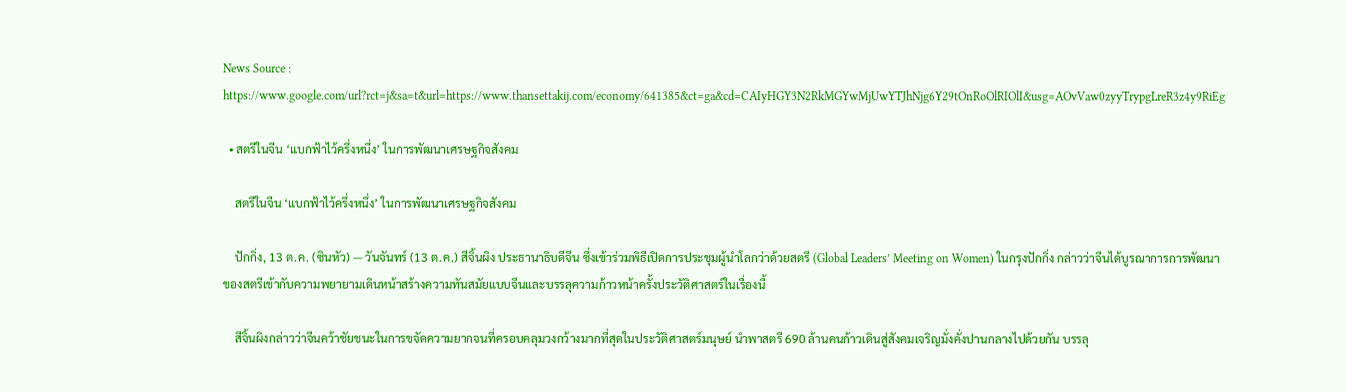News Source : https://www.google.com/url?rct=j&sa=t&url=https://www.thansettakij.com/economy/641385&ct=ga&cd=CAIyHGY3N2RkMGYwMjUwYTJhNjg6Y29tOnRoOlRIOlI&usg=AOvVaw0zyyTrypgLreR3z4y9RiEg

  • สตรีในจีน ‘แบกฟ้าไว้ครึ่งหนึ่ง’ ในการพัฒนาเศรษฐกิจสังคม

    สตรีในจีน ‘แบกฟ้าไว้ครึ่งหนึ่ง’ ในการพัฒนาเศรษฐกิจสังคม

    ปักกิ่ง, 13 ต.ค. (ซินหัว) — วันจันทร์ (13 ต.ค.) สีจิ้นผิง ประธานาธิบดีจีน ซึ่งเข้าร่วมพิธีเปิดการประชุมผู้นำโลกว่าด้วยสตรี (Global Leaders’ Meeting on Women) ในกรุงปักกิ่ง กล่าวว่าจีนได้บูรณาการการพัฒนาของสตรีเข้ากับความพยายามเดินหน้าสร้างความทันสมัยแบบจีนและบรรลุความก้าวหน้าครั้งประวัติศาสตร์ในเรื่องนี้

    สีจิ้นผิงกล่าวว่าจีนคว้าชัยชนะในการขจัดความยากจนที่ครอบคลุมวงกว้างมากที่สุดในประวัติศาสตร์มนุษย์ นำพาสตรี 690 ล้านคนก้าวเดินสู่สังคมเจริญมั่งคั่งปานกลางไปด้วยกัน บรรลุ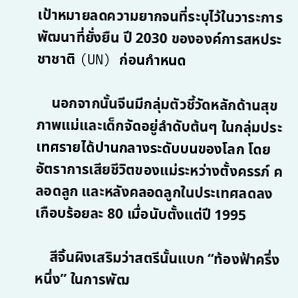เป้าหมายลดความยากจนที่ระบุไว้ในวาระการพัฒนาที่ยั่งยืน ปี 2030 ขององค์การสหประชาชาติ (UN) ก่อนกำหนด

    นอกจากนั้นจีนมีกลุ่มตัวชี้วัดหลักด้านสุขภาพแม่และเด็กจัดอยู่ลำดับต้นๆ ในกลุ่มประเทศรายได้ปานกลางระดับบนของโลก โดยอัตราการเสียชีวิตของแม่ระหว่างตั้งครรภ์ คลอดลูก และหลังคลอดลูกในประเทศลดลงเกือบร้อยละ 80 เมื่อนับตั้งแต่ปี 1995

    สีจิ้นผิงเสริมว่าสตรีนั้นแบก “ท้องฟ้าครึ่งหนึ่ง” ในการพัฒ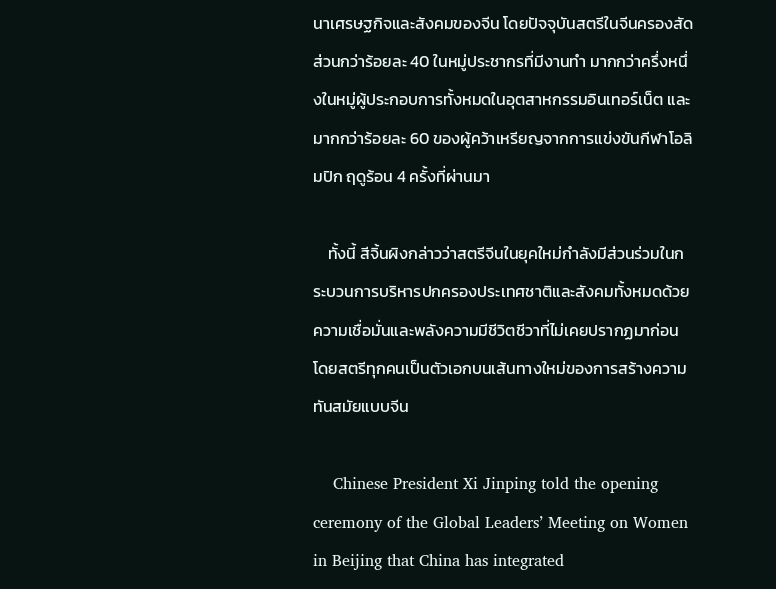นาเศรษฐกิจและสังคมของจีน โดยปัจจุบันสตรีในจีนครองสัดส่วนกว่าร้อยละ 40 ในหมู่ประชากรที่มีงานทำ มากกว่าครึ่งหนึ่งในหมู่ผู้ประกอบการทั้งหมดในอุตสาหกรรมอินเทอร์เน็ต และมากกว่าร้อยละ 60 ของผู้คว้าเหรียญจากการแข่งขันกีฬาโอลิมปิก ฤดูร้อน 4 ครั้งที่ผ่านมา

    ทั้งนี้ สีจิ้นผิงกล่าวว่าสตรีจีนในยุคใหม่กำลังมีส่วนร่วมในกระบวนการบริหารปกครองประเทศชาติและสังคมทั้งหมดด้วยความเชื่อมั่นและพลังความมีชีวิตชีวาที่ไม่เคยปรากฏมาก่อน โดยสตรีทุกคนเป็นตัวเอกบนเส้นทางใหม่ของการสร้างความทันสมัยแบบจีน

    Chinese President Xi Jinping told the opening ceremony of the Global Leaders’ Meeting on Women in Beijing that China has integrated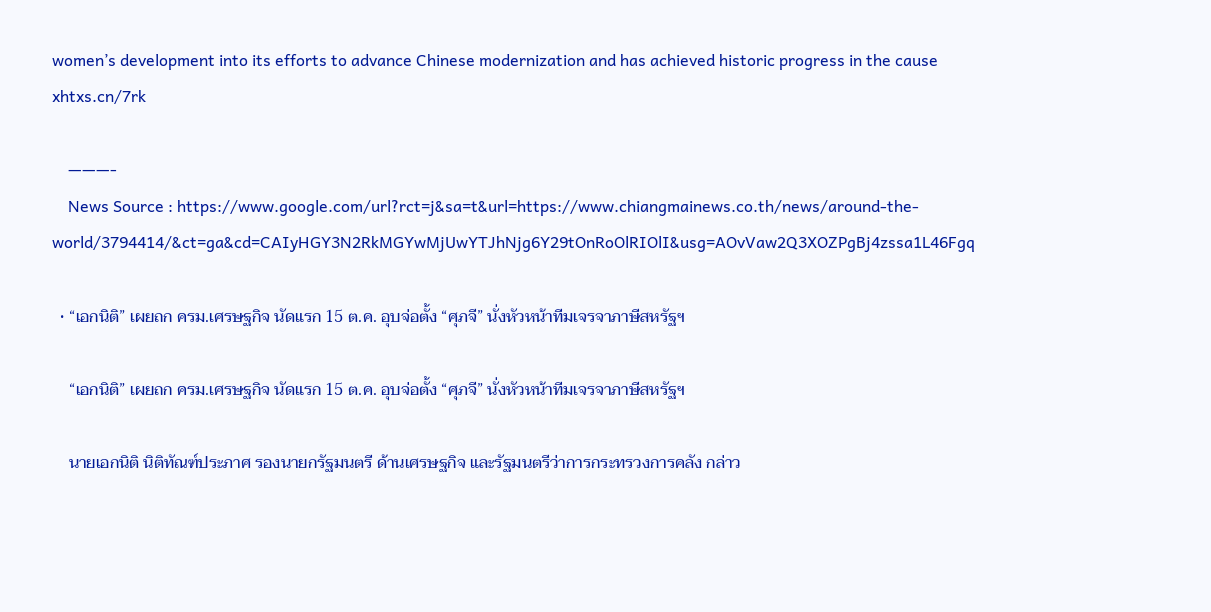women’s development into its efforts to advance Chinese modernization and has achieved historic progress in the cause xhtxs.cn/7rk

    ———-
    News Source : https://www.google.com/url?rct=j&sa=t&url=https://www.chiangmainews.co.th/news/around-the-world/3794414/&ct=ga&cd=CAIyHGY3N2RkMGYwMjUwYTJhNjg6Y29tOnRoOlRIOlI&usg=AOvVaw2Q3XOZPgBj4zssa1L46Fgq

  • “เอกนิติ” เผยถก ครม.เศรษฐกิจ นัดแรก 15 ต.ค. อุบจ่อตั้ง “ศุภจี” นั่งหัวหน้าทีมเจรจาภาษีสหรัฐฯ

    “เอกนิติ” เผยถก ครม.เศรษฐกิจ นัดแรก 15 ต.ค. อุบจ่อตั้ง “ศุภจี” นั่งหัวหน้าทีมเจรจาภาษีสหรัฐฯ

    นายเอกนิติ นิติทัณฑ์ประภาศ รองนายกรัฐมนตรี ด้านเศรษฐกิจ และรัฐมนตรีว่าการกระทรวงการคลัง กล่าว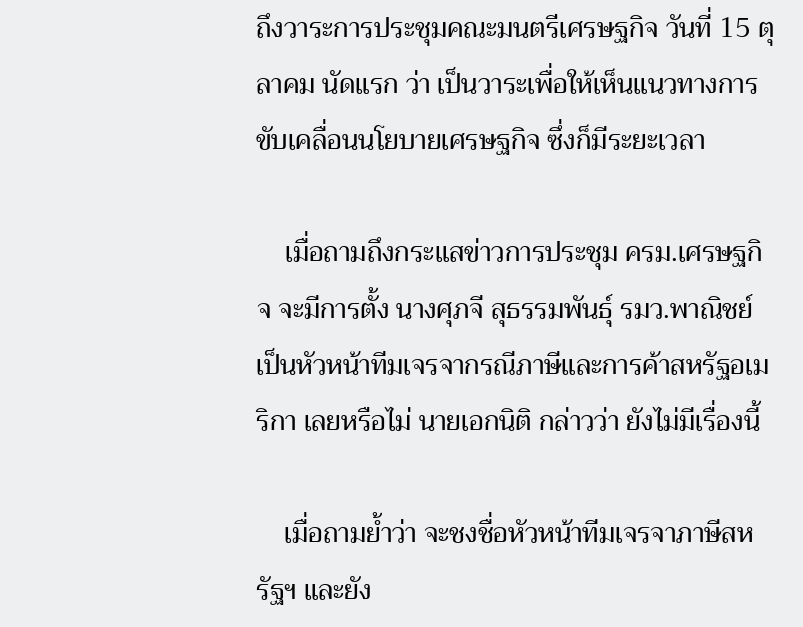ถึงวาระการประชุมคณะมนตรีเศรษฐกิจ วันที่ 15 ตุลาคม นัดแรก ว่า เป็นวาระเพื่อให้เห็นแนวทางการขับเคลื่อนนโยบายเศรษฐกิจ ซึ่งก็มีระยะเวลา

    เมื่อถามถึงกระแสข่าวการประชุม ครม.เศรษฐกิจ จะมีการตั้ง นางศุภจี สุธรรมพันธุ์ รมว.พาณิชย์ เป็นหัวหน้าทีมเจรจากรณีภาษีและการค้าสหรัฐอเมริกา เลยหรือไม่ นายเอกนิติ กล่าวว่า ยังไม่มีเรื่องนี้

    เมื่อถามย้ำว่า จะชงชื่อหัวหน้าทีมเจรจาภาษีสหรัฐฯ และยัง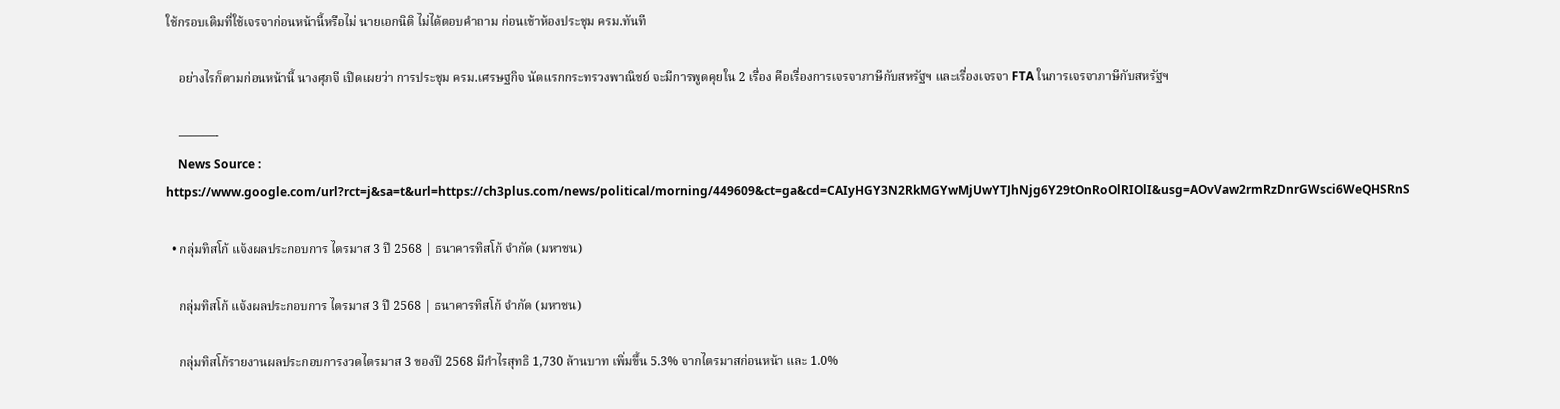ใช้กรอบเดิมที่ใช้เจรจาก่อนหน้านี้หรือไม่ นายเอกนิติ ไม่ได้ตอบคำถาม ก่อนเข้าห้องประชุม ครม.ทันที

    อย่างไรก็ตามก่อนหน้านี้ นางศุภจี เปิดเผยว่า การประชุม ครม.เศรษฐกิจ นัดแรกกระทรวงพาณิชย์ จะมีการพูดคุยใน 2 เรื่อง คือเรื่องการเจรจาภาษีกับสหรัฐฯ และเรื่องเจรจา FTA ในการเจรจาภาษีกับสหรัฐฯ

    ———-
    News Source : https://www.google.com/url?rct=j&sa=t&url=https://ch3plus.com/news/political/morning/449609&ct=ga&cd=CAIyHGY3N2RkMGYwMjUwYTJhNjg6Y29tOnRoOlRIOlI&usg=AOvVaw2rmRzDnrGWsci6WeQHSRnS

  • กลุ่มทิสโก้ แจ้งผลประกอบการ ไตรมาส 3 ปี 2568 | ธนาคารทิสโก้ จำกัด (มหาชน)

    กลุ่มทิสโก้ แจ้งผลประกอบการ ไตรมาส 3 ปี 2568 | ธนาคารทิสโก้ จำกัด (มหาชน)

    กลุ่มทิสโก้รายงานผลประกอบการงวดไตรมาส 3 ของปี 2568 มีกำไรสุทธิ 1,730 ล้านบาท เพิ่มขึ้น 5.3% จากไตรมาสก่อนหน้า และ 1.0%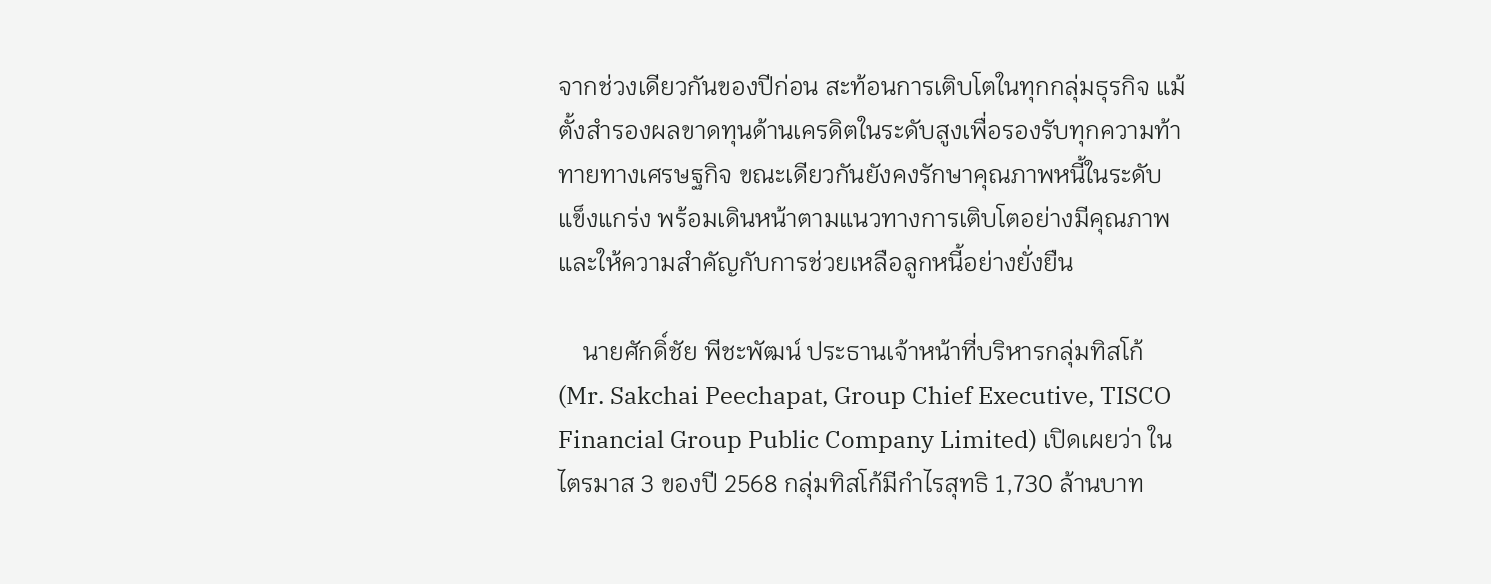จากช่วงเดียวกันของปีก่อน สะท้อนการเติบโตในทุกกลุ่มธุรกิจ แม้ตั้งสำรองผลขาดทุนด้านเครดิตในระดับสูงเพื่อรองรับทุกความท้าทายทางเศรษฐกิจ ขณะเดียวกันยังคงรักษาคุณภาพหนี้ในระดับแข็งแกร่ง พร้อมเดินหน้าตามแนวทางการเติบโตอย่างมีคุณภาพ และให้ความสำคัญกับการช่วยเหลือลูกหนี้อย่างยั่งยืน

    นายศักดิ์ชัย พีชะพัฒน์ ประธานเจ้าหน้าที่บริหารกลุ่มทิสโก้ (Mr. Sakchai Peechapat, Group Chief Executive, TISCO Financial Group Public Company Limited) เปิดเผยว่า ในไตรมาส 3 ของปี 2568 กลุ่มทิสโก้มีกำไรสุทธิ 1,730 ล้านบาท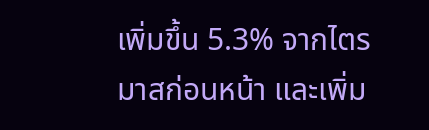เพิ่มขึ้น 5.3% จากไตรมาสก่อนหน้า และเพิ่ม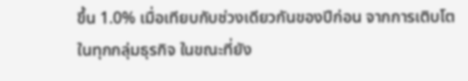ขึ้น 1.0% เมื่อเทียบกับช่วงเดียวกันของปีก่อน จากการเติบโตในทุกกลุ่มธุรกิจ ในขณะที่ยัง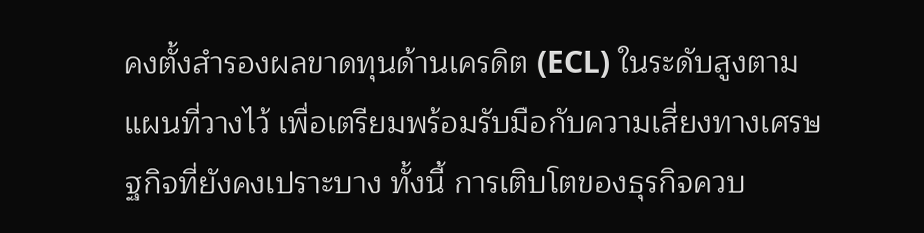คงตั้งสำรองผลขาดทุนด้านเครดิต (ECL) ในระดับสูงตามแผนที่วางไว้ เพื่อเตรียมพร้อมรับมือกับความเสี่ยงทางเศรษฐกิจที่ยังคงเปราะบาง ทั้งนี้ การเติบโตของธุรกิจควบ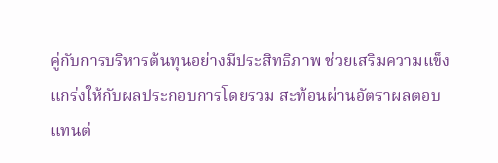คู่กับการบริหารต้นทุนอย่างมีประสิทธิภาพ ช่วยเสริมความแข็งแกร่งให้กับผลประกอบการโดยรวม สะท้อนผ่านอัตราผลตอบแทนต่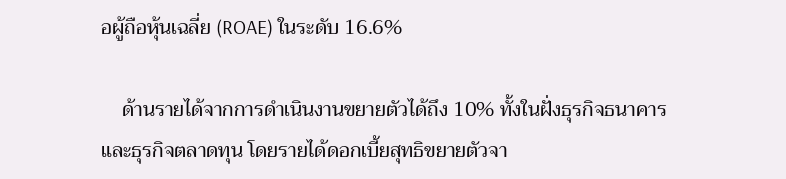อผู้ถือหุ้นเฉลี่ย (ROAE) ในระดับ 16.6%

    ด้านรายได้จากการดำเนินงานขยายตัวได้ถึง 10% ทั้งในฝั่งธุรกิจธนาคารและธุรกิจตลาดทุน โดยรายได้ดอกเบี้ยสุทธิขยายตัวจา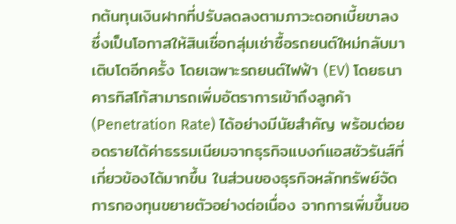กต้นทุนเงินฝากที่ปรับลดลงตามภาวะดอกเบี้ยขาลง ซึ่งเป็นโอกาสให้สินเชื่อกลุ่มเช่าซื้อรถยนต์ใหม่กลับมาเติบโตอีกครั้ง โดยเฉพาะรถยนต์ไฟฟ้า (EV) โดยธนาคารทิสโก้สามารถเพิ่มอัตราการเข้าถึงลูกค้า (Penetration Rate) ได้อย่างมีนัยสำคัญ พร้อมต่อยอดรายได้ค่าธรรมเนียมจากธุรกิจแบงก์แอสชัวรันส์ที่เกี่ยวข้องได้มากขึ้น ในส่วนของธุรกิจหลักทรัพย์จัดการกองทุนขยายตัวอย่างต่อเนื่อง จากการเพิ่มขึ้นขอ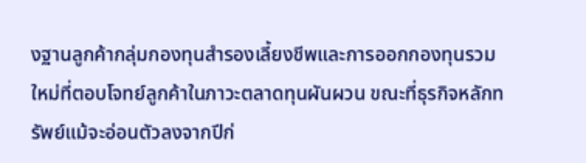งฐานลูกค้ากลุ่มกองทุนสำรองเลี้ยงชีพและการออกกองทุนรวมใหม่ที่ตอบโจทย์ลูกค้าในภาวะตลาดทุนผันผวน ขณะที่ธุรกิจหลักทรัพย์แม้จะอ่อนตัวลงจากปีก่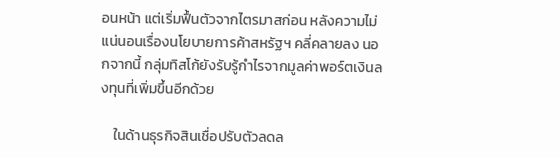อนหน้า แต่เริ่มฟื้นตัวจากไตรมาสก่อน หลังความไม่แน่นอนเรื่องนโยบายการค้าสหรัฐฯ คลี่คลายลง นอกจากนี้ กลุ่มทิสโก้ยังรับรู้กำไรจากมูลค่าพอร์ตเงินลงทุนที่เพิ่มขึ้นอีกด้วย

    ในด้านธุรกิจสินเชื่อปรับตัวลดล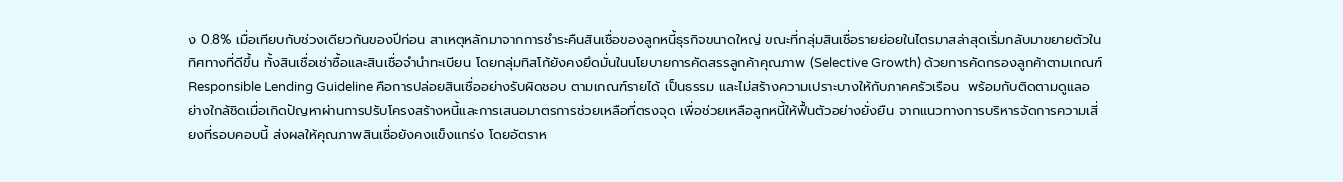ง 0.8% เมื่อเทียบกับช่วงเดียวกันของปีก่อน สาเหตุหลักมาจากการชำระคืนสินเชื่อของลูกหนี้ธุรกิจขนาดใหญ่ ขณะที่กลุ่มสินเชื่อรายย่อยในไตรมาสล่าสุดเริ่มกลับมาขยายตัวในทิศทางที่ดีขึ้น ทั้งสินเชื่อเช่าซื้อและสินเชื่อจำนำทะเบียน โดยกลุ่มทิสโก้ยังคงยึดมั่นในนโยบายการคัดสรรลูกค้าคุณภาพ (Selective Growth) ด้วยการคัดกรองลูกค้าตามเกณฑ์ Responsible Lending Guideline คือการปล่อยสินเชื่ออย่างรับผิดชอบ ตามเกณฑ์รายได้ เป็นธรรม และไม่สร้างความเปราะบางให้กับภาคครัวเรือน  พร้อมกับติดตามดูแลอย่างใกล้ชิดเมื่อเกิดปัญหาผ่านการปรับโครงสร้างหนี้และการเสนอมาตรการช่วยเหลือที่ตรงจุด เพื่อช่วยเหลือลูกหนี้ให้ฟื้นตัวอย่างยั่งยืน จากแนวทางการบริหารจัดการความเสี่ยงที่รอบคอบนี้ ส่งผลให้คุณภาพสินเชื่อยังคงแข็งแกร่ง โดยอัตราห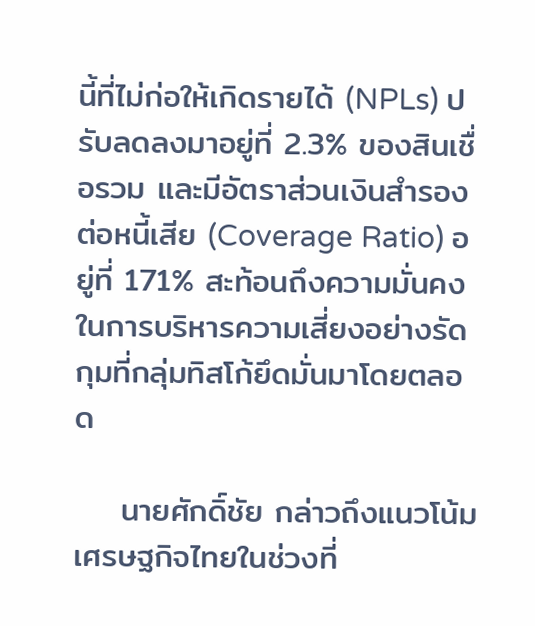นี้ที่ไม่ก่อให้เกิดรายได้ (NPLs) ปรับลดลงมาอยู่ที่ 2.3% ของสินเชื่อรวม และมีอัตราส่วนเงินสำรองต่อหนี้เสีย (Coverage Ratio) อยู่ที่ 171% สะท้อนถึงความมั่นคงในการบริหารความเสี่ยงอย่างรัดกุมที่กลุ่มทิสโก้ยึดมั่นมาโดยตลอด

    นายศักดิ์ชัย กล่าวถึงแนวโน้มเศรษฐกิจไทยในช่วงที่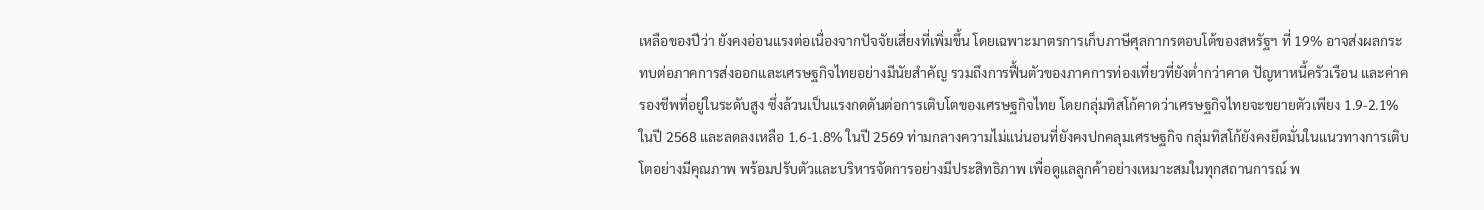เหลือของปีว่า ยังคงอ่อนแรงต่อเนื่องจากปัจจัยเสี่ยงที่เพิ่มขึ้น โดยเฉพาะมาตรการเก็บภาษีศุลกากรตอบโต้ของสหรัฐฯ ที่ 19% อาจส่งผลกระทบต่อภาคการส่งออกและเศรษฐกิจไทยอย่างมีนัยสำคัญ รวมถึงการฟื้นตัวของภาคการท่องเที่ยวที่ยังต่ำกว่าคาด ปัญหาหนี้ครัวเรือน และค่าครองชีพที่อยู่ในระดับสูง ซึ่งล้วนเป็นแรงกดดันต่อการเติบโตของเศรษฐกิจไทย โดยกลุ่มทิสโก้คาดว่าเศรษฐกิจไทยจะขยายตัวเพียง 1.9-2.1% ในปี 2568 และลดลงเหลือ 1.6-1.8% ในปี 2569 ท่ามกลางความไม่แน่นอนที่ยังคงปกคลุมเศรษฐกิจ กลุ่มทิสโก้ยังคงยึดมั่นในแนวทางการเติบโตอย่างมีคุณภาพ พร้อมปรับตัวและบริหารจัดการอย่างมีประสิทธิภาพ เพื่อดูแลลูกค้าอย่างเหมาะสมในทุกสถานการณ์ พ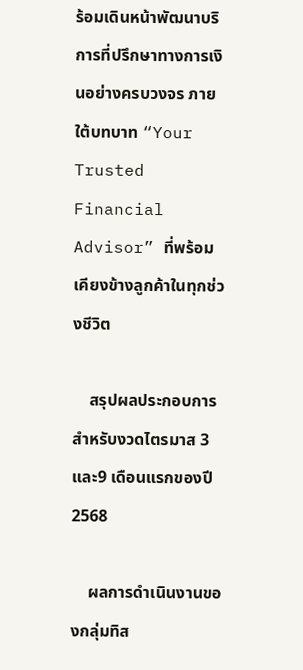ร้อมเดินหน้าพัฒนาบริการที่ปรึกษาทางการเงินอย่างครบวงจร ภายใต้บทบาท “Your Trusted Financial Advisor” ที่พร้อมเคียงข้างลูกค้าในทุกช่วงชีวิต

    สรุปผลประกอบการสำหรับงวดไตรมาส 3 และ9 เดือนแรกของปี 2568

    ผลการดำเนินงานของกลุ่มทิส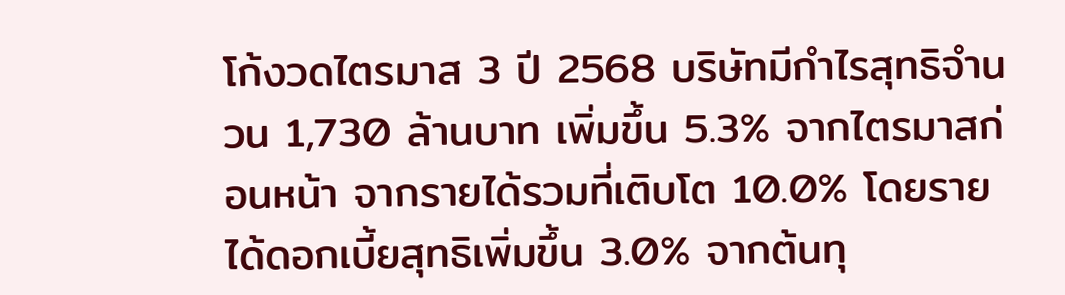โก้งวดไตรมาส 3 ปี 2568 บริษัทมีกำไรสุทธิจำนวน 1,730 ล้านบาท เพิ่มขึ้น 5.3% จากไตรมาสก่อนหน้า จากรายได้รวมที่เติบโต 10.0% โดยรายได้ดอกเบี้ยสุทธิเพิ่มขึ้น 3.0% จากต้นทุ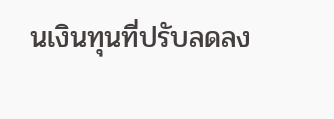นเงินทุนที่ปรับลดลง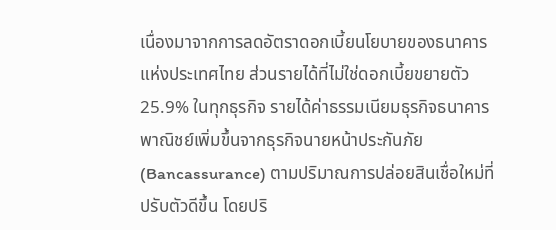เนื่องมาจากการลดอัตราดอกเบี้ยนโยบายของธนาคารแห่งประเทศไทย ส่วนรายได้ที่ไม่ใช่ดอกเบี้ยขยายตัว 25.9% ในทุกธุรกิจ รายได้ค่าธรรมเนียมธุรกิจธนาคารพาณิชย์เพิ่มขึ้นจากธุรกิจนายหน้าประกันภัย (Bancassurance) ตามปริมาณการปล่อยสินเชื่อใหม่ที่ปรับตัวดีขึ้น โดยปริ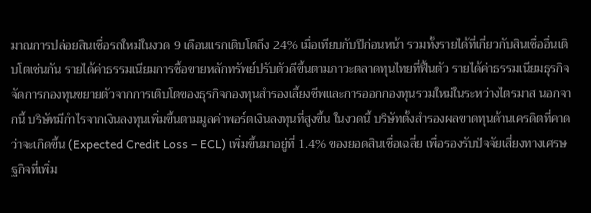มาณการปล่อยสินเชื่อรถใหม่ในงวด 9 เดือนแรกเติบโตถึง 24% เมื่อเทียบกับปีก่อนหน้า รวมทั้งรายได้ที่เกี่ยวกับสินเชื่ออื่นเติบโตเช่นกัน รายได้ค่าธรรมเนียมการซื้อขายหลักทรัพย์ปรับตัวดีขึ้นตามภาวะตลาดทุนไทยที่ฟื้นตัว รายได้ค่าธรรมเนียมธุรกิจจัดการกองทุนขยายตัวจากการเติบโตของธุรกิจกองทุนสำรองเลี้ยงชีพและการออกกองทุนรวมใหม่ในระหว่างไตรมาส นอกจากนี้ บริษัทมีกำไรจากเงินลงทุนเพิ่มขึ้นตามมูลค่าพอร์ตเงินลงทุนที่สูงขึ้น ในงวดนี้ บริษัทตั้งสำรองผลขาดทุนด้านเครดิตที่คาดว่าจะเกิดขึ้น (Expected Credit Loss – ECL) เพิ่มขึ้นมาอยู่ที่ 1.4% ของยอดสินเชื่อเฉลี่ย เพื่อรองรับปัจจัยเสี่ยงทางเศรษฐกิจที่เพิ่ม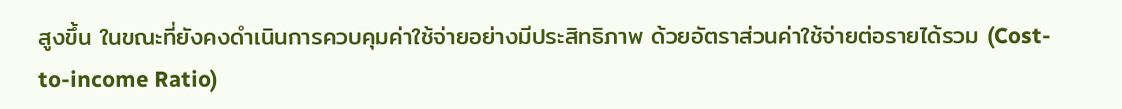สูงขึ้น ในขณะที่ยังคงดำเนินการควบคุมค่าใช้จ่ายอย่างมีประสิทธิภาพ ด้วยอัตราส่วนค่าใช้จ่ายต่อรายได้รวม (Cost-to-income Ratio)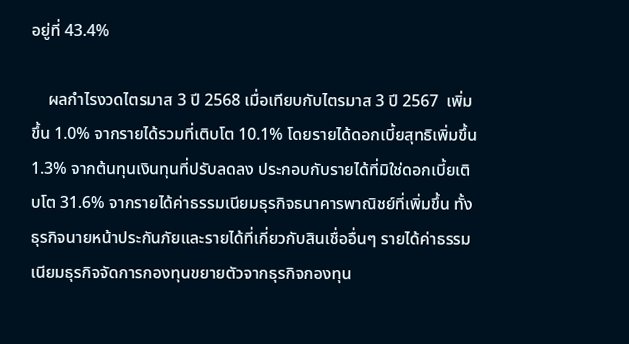อยู่ที่ 43.4%

    ผลกำไรงวดไตรมาส 3 ปี 2568 เมื่อเทียบกับไตรมาส 3 ปี 2567  เพิ่มขึ้น 1.0% จากรายได้รวมที่เติบโต 10.1% โดยรายได้ดอกเบี้ยสุทธิเพิ่มขึ้น 1.3% จากต้นทุนเงินทุนที่ปรับลดลง ประกอบกับรายได้ที่มิใช่ดอกเบี้ยเติบโต 31.6% จากรายได้ค่าธรรมเนียมธุรกิจธนาคารพาณิชย์ที่เพิ่มขึ้น ทั้งธุรกิจนายหน้าประกันภัยและรายได้ที่เกี่ยวกับสินเชื่ออื่นๆ รายได้ค่าธรรมเนียมธุรกิจจัดการกองทุนขยายตัวจากธุรกิจกองทุน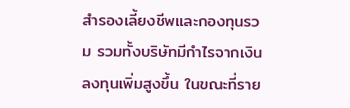สำรองเลี้ยงชีพและกองทุนรวม รวมทั้งบริษัทมีกำไรจากเงินลงทุนเพิ่มสูงขึ้น ในขณะที่ราย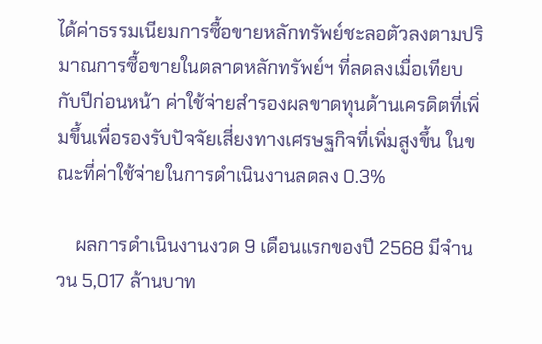ได้ค่าธรรมเนียมการซื้อขายหลักทรัพย์ชะลอตัวลงตามปริมาณการซื้อขายในตลาดหลักทรัพย์ฯ ที่ลดลงเมื่อเทียบกับปีก่อนหน้า ค่าใช้จ่ายสำรองผลขาดทุนด้านเครดิตที่เพิ่มขึ้นเพื่อรองรับปัจจัยเสี่ยงทางเศรษฐกิจที่เพิ่มสูงขึ้น ในขณะที่ค่าใช้จ่ายในการดำเนินงานลดลง 0.3%

    ผลการดำเนินงานงวด 9 เดือนแรกของปี 2568 มีจำนวน 5,017 ล้านบาท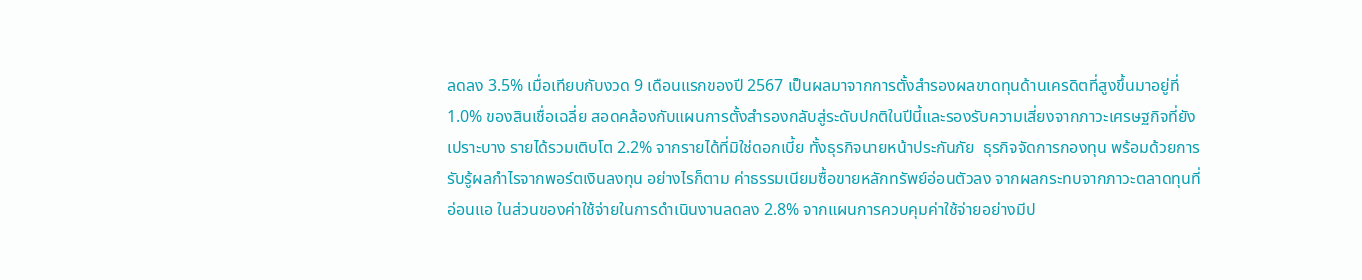ลดลง 3.5% เมื่อเทียบกับงวด 9 เดือนแรกของปี 2567 เป็นผลมาจากการตั้งสำรองผลขาดทุนด้านเครดิตที่สูงขึ้นมาอยู่ที่ 1.0% ของสินเชื่อเฉลี่ย สอดคล้องกับแผนการตั้งสำรองกลับสู่ระดับปกติในปีนี้และรองรับความเสี่ยงจากภาวะเศรษฐกิจที่ยังเปราะบาง รายได้รวมเติบโต 2.2% จากรายได้ที่มิใช่ดอกเบี้ย ทั้งธุรกิจนายหน้าประกันภัย  ธุรกิจจัดการกองทุน พร้อมด้วยการรับรู้ผลกำไรจากพอร์ตเงินลงทุน อย่างไรก็ตาม ค่าธรรมเนียมซื้อขายหลักทรัพย์อ่อนตัวลง จากผลกระทบจากภาวะตลาดทุนที่อ่อนแอ ในส่วนของค่าใช้จ่ายในการดำเนินงานลดลง 2.8% จากแผนการควบคุมค่าใช้จ่ายอย่างมีป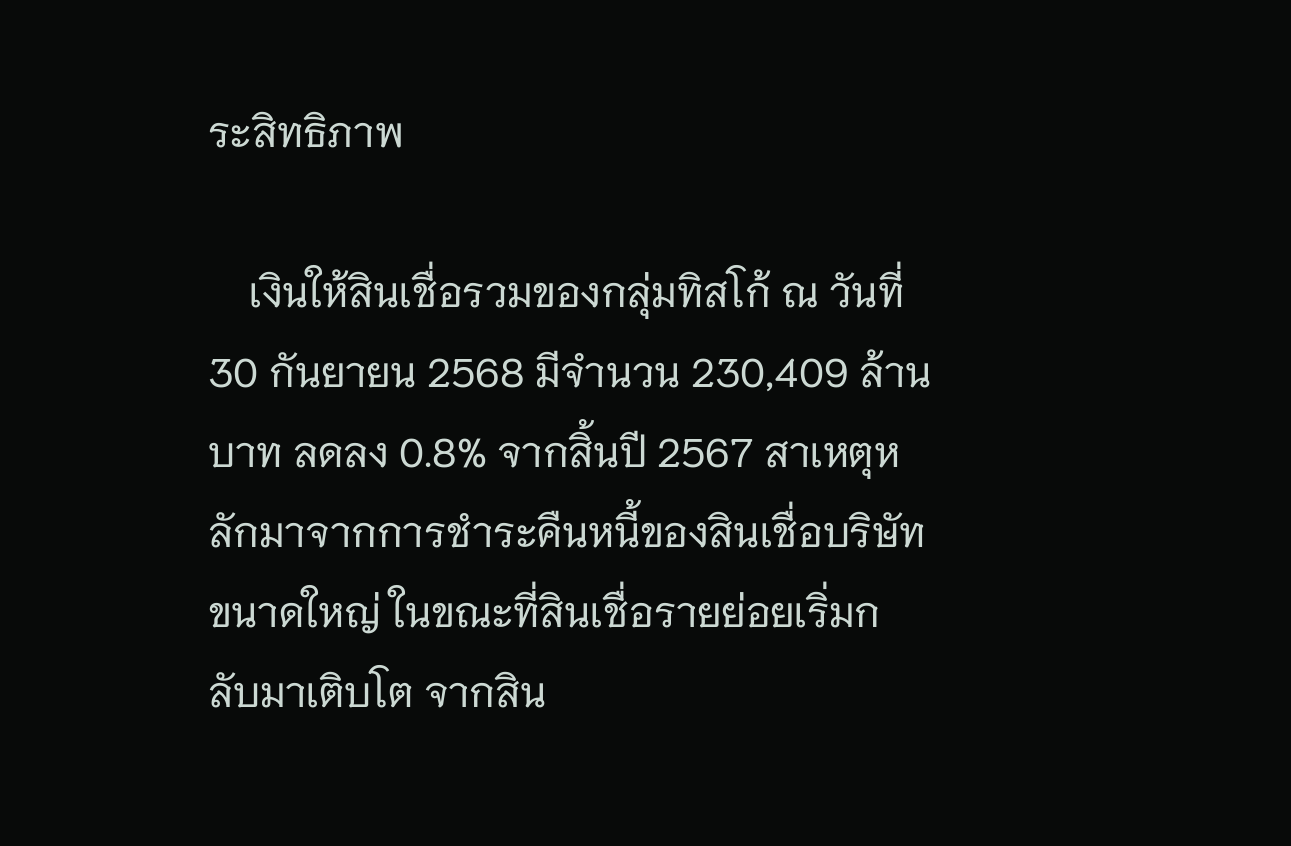ระสิทธิภาพ

    เงินให้สินเชื่อรวมของกลุ่มทิสโก้ ณ วันที่ 30 กันยายน 2568 มีจำนวน 230,409 ล้านบาท ลดลง 0.8% จากสิ้นปี 2567 สาเหตุหลักมาจากการชำระคืนหนี้ของสินเชื่อบริษัทขนาดใหญ่ ในขณะที่สินเชื่อรายย่อยเริ่มกลับมาเติบโต จากสิน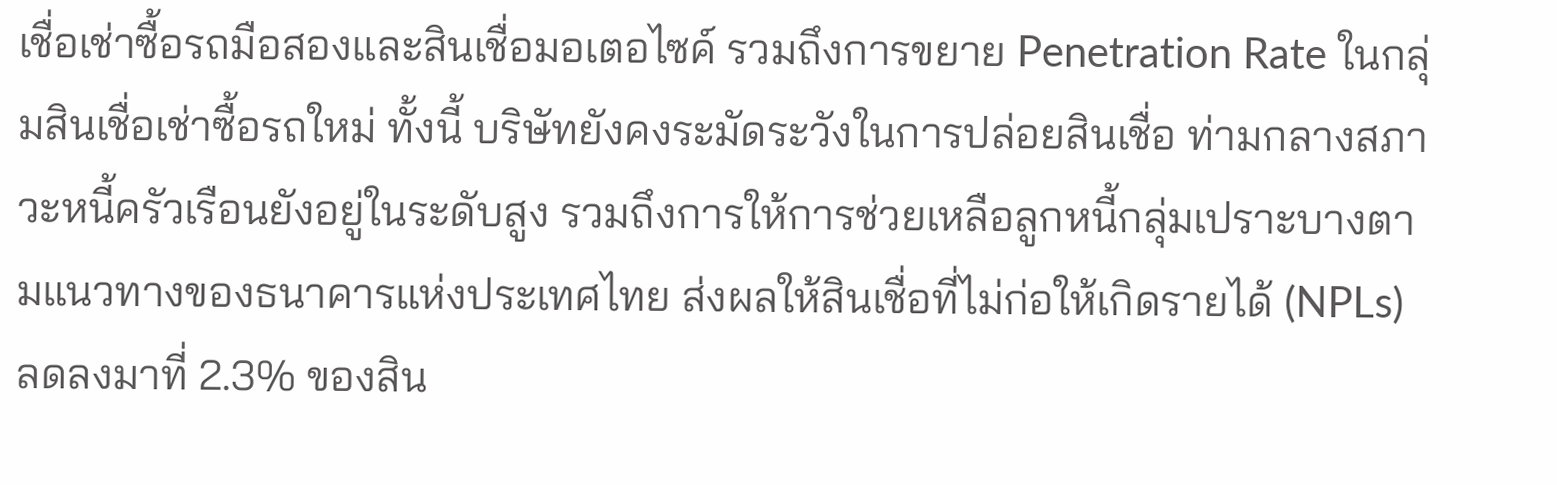เชื่อเช่าซื้อรถมือสองและสินเชื่อมอเตอไซค์ รวมถึงการขยาย Penetration Rate ในกลุ่มสินเชื่อเช่าซื้อรถใหม่ ทั้งนี้ บริษัทยังคงระมัดระวังในการปล่อยสินเชื่อ ท่ามกลางสภาวะหนี้ครัวเรือนยังอยู่ในระดับสูง รวมถึงการให้การช่วยเหลือลูกหนี้กลุ่มเปราะบางตามแนวทางของธนาคารแห่งประเทศไทย ส่งผลให้สินเชื่อที่ไม่ก่อให้เกิดรายได้ (NPLs) ลดลงมาที่ 2.3% ของสิน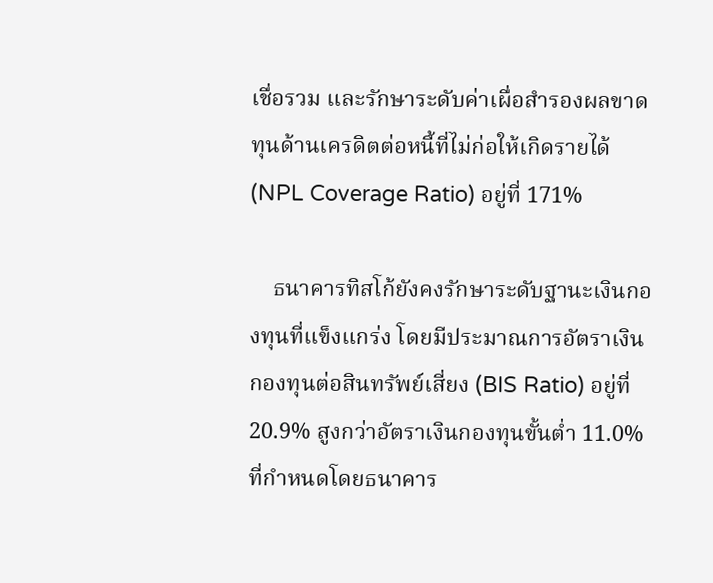เชื่อรวม และรักษาระดับค่าเผื่อสำรองผลขาดทุนด้านเครดิตต่อหนี้ที่ไม่ก่อให้เกิดรายได้ (NPL Coverage Ratio) อยู่ที่ 171%

    ธนาคารทิสโก้ยังคงรักษาระดับฐานะเงินกองทุนที่แข็งแกร่ง โดยมีประมาณการอัตราเงินกองทุนต่อสินทรัพย์เสี่ยง (BIS Ratio) อยู่ที่ 20.9% สูงกว่าอัตราเงินกองทุนขั้นต่ำ 11.0% ที่กำหนดโดยธนาคาร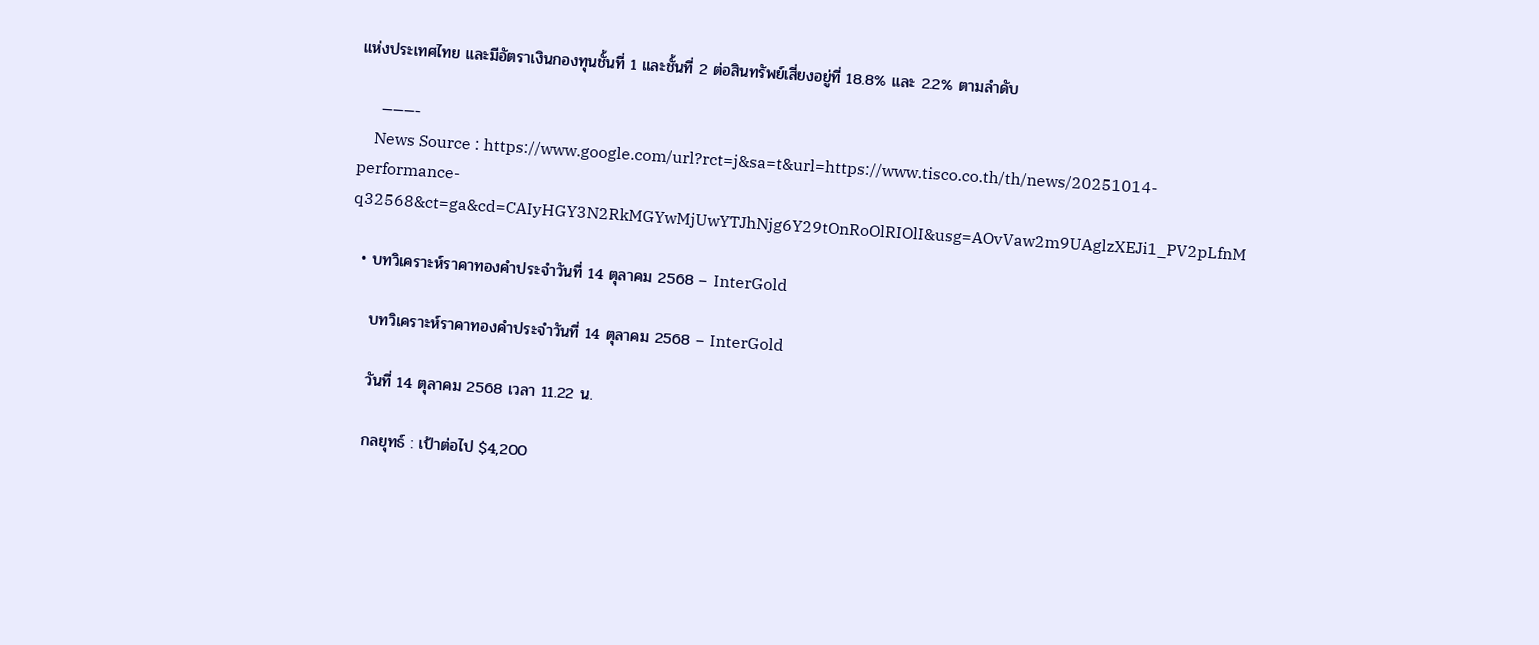แห่งประเทศไทย และมีอัตราเงินกองทุนชั้นที่ 1 และชั้นที่ 2 ต่อสินทรัพย์เสี่ยงอยู่ที่ 18.8% และ 2.2% ตามลำดับ

    ———-
    News Source : https://www.google.com/url?rct=j&sa=t&url=https://www.tisco.co.th/th/news/20251014-performance-q32568&ct=ga&cd=CAIyHGY3N2RkMGYwMjUwYTJhNjg6Y29tOnRoOlRIOlI&usg=AOvVaw2m9UAglzXEJi1_PV2pLfnM

  • บทวิเคราะห์ราคาทองคำประจำวันที่ 14 ตุลาคม 2568 – InterGold

    บทวิเคราะห์ราคาทองคำประจำวันที่ 14 ตุลาคม 2568 – InterGold

    วันที่ 14 ตุลาคม 2568 เวลา 11.22 น.

    กลยุทธ์ : เป้าต่อไป $4,200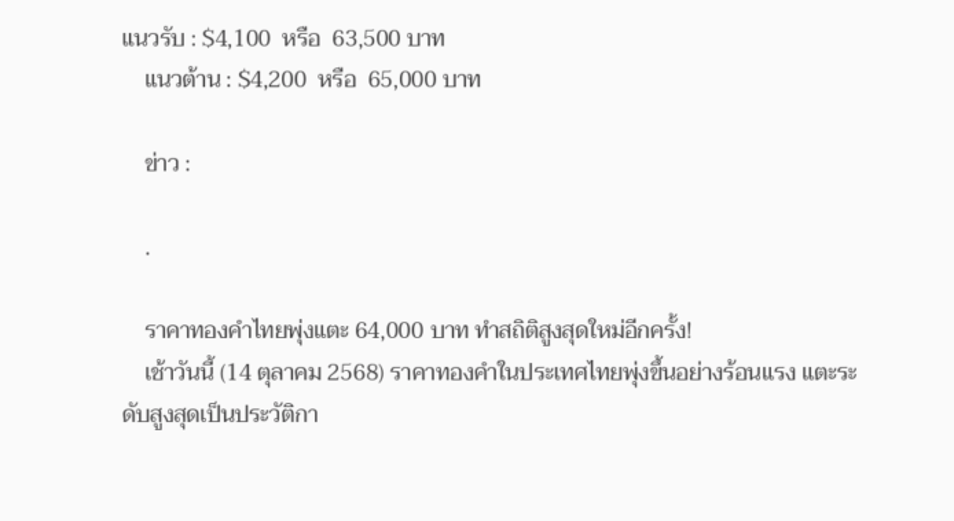แนวรับ : $4,100  หรือ  63,500 บาท
    แนวต้าน : $4,200  หรือ  65,000 บาท

    ข่าว :

    .

    ราคาทองคำไทยพุ่งแตะ 64,000 บาท ทำสถิติสูงสุดใหม่อีกครั้ง!
    เช้าวันนี้ (14 ตุลาคม 2568) ราคาทองคำในประเทศไทยพุ่งขึ้นอย่างร้อนแรง แตะระดับสูงสุดเป็นประวัติกา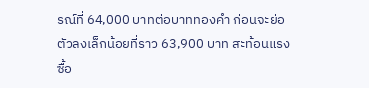รณ์ที่ 64,000 บาทต่อบาททองคำ ก่อนจะย่อตัวลงเล็กน้อยที่ราว 63,900 บาท สะท้อนแรงซื้อ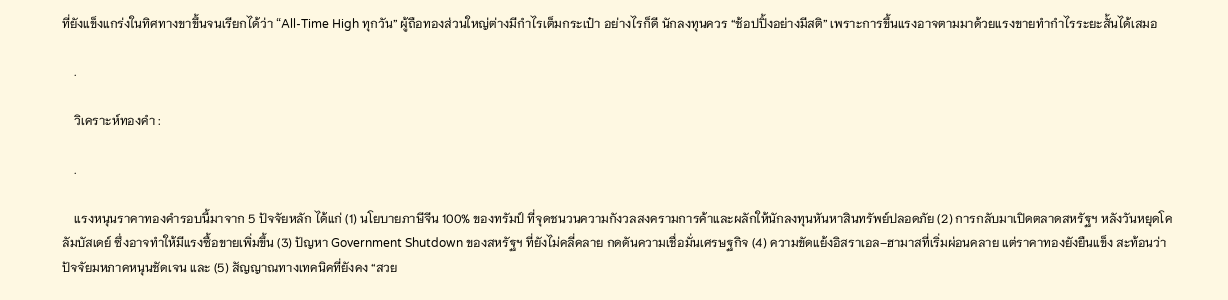ที่ยังแข็งแกร่งในทิศทางขาขึ้นจนเรียกได้ว่า “All-Time High ทุกวัน” ผู้ถือทองส่วนใหญ่ต่างมีกำไรเต็มกระเป๋า อย่างไรก็ดี นักลงทุนควร “ช้อปปิ้งอย่างมีสติ” เพราะการขึ้นแรงอาจตามมาด้วยแรงขายทำกำไรระยะสั้นได้เสมอ

    .

    วิเคราะห์ทองคำ :

    .

    แรงหนุนราคาทองคำรอบนี้มาจาก 5 ปัจจัยหลัก ได้แก่ (1) นโยบายภาษีจีน 100% ของทรัมป์ ที่จุดชนวนความกังวลสงครามการค้าและผลักให้นักลงทุนหันหาสินทรัพย์ปลอดภัย (2) การกลับมาเปิดตลาดสหรัฐฯ หลังวันหยุดโคลัมบัสเดย์ ซึ่งอาจทำให้มีแรงซื้อขายเพิ่มขึ้น (3) ปัญหา Government Shutdown ของสหรัฐฯ ที่ยังไม่คลี่คลาย กดดันความเชื่อมั่นเศรษฐกิจ (4) ความขัดแย้งอิสราเอล–ฮามาสที่เริ่มผ่อนคลาย แต่ราคาทองยังยืนแข็ง สะท้อนว่าปัจจัยมหภาคหนุนชัดเจน และ (5) สัญญาณทางเทคนิคที่ยังคง “สวย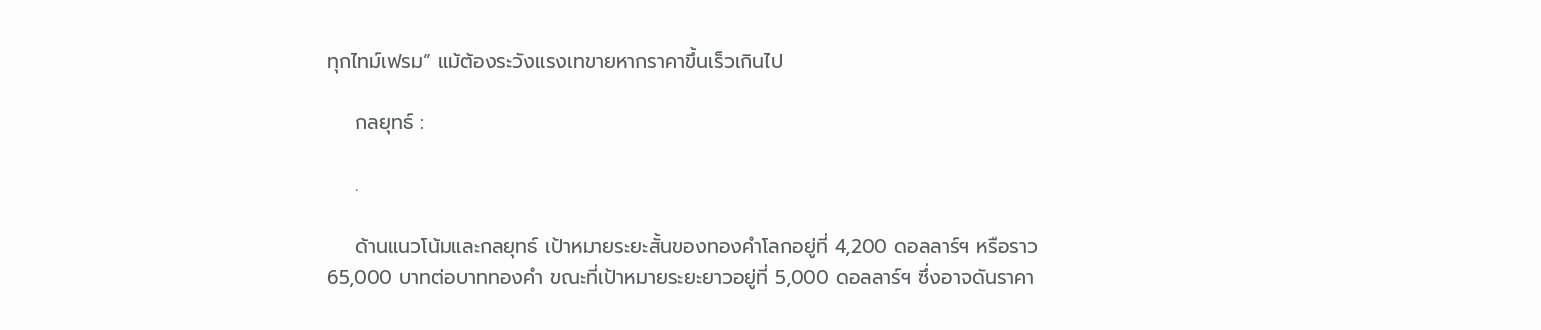ทุกไทม์เฟรม” แม้ต้องระวังแรงเทขายหากราคาขึ้นเร็วเกินไป

    กลยุทธ์ :

    .

    ด้านแนวโน้มและกลยุทธ์ เป้าหมายระยะสั้นของทองคำโลกอยู่ที่ 4,200 ดอลลาร์ฯ หรือราว 65,000 บาทต่อบาททองคำ ขณะที่เป้าหมายระยะยาวอยู่ที่ 5,000 ดอลลาร์ฯ ซึ่งอาจดันราคา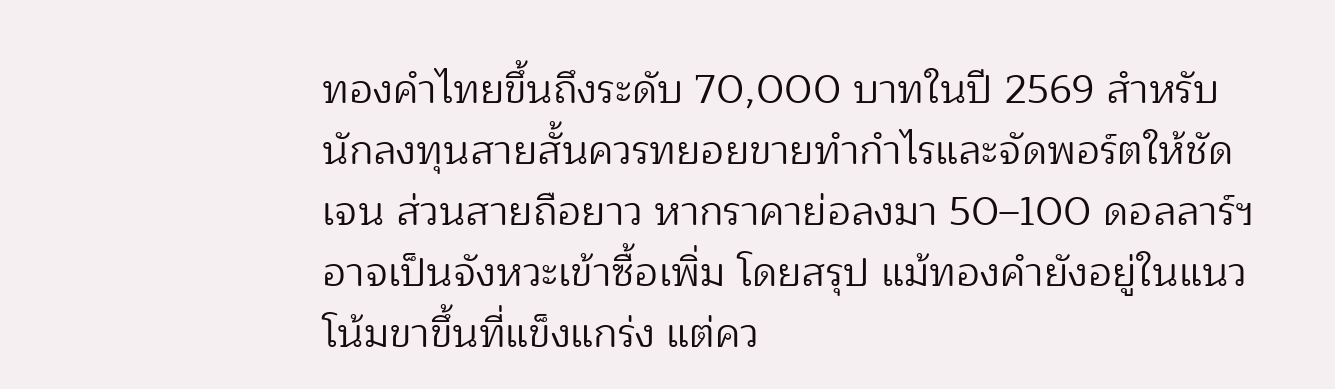ทองคำไทยขึ้นถึงระดับ 70,000 บาทในปี 2569 สำหรับนักลงทุนสายสั้นควรทยอยขายทำกำไรและจัดพอร์ตให้ชัดเจน ส่วนสายถือยาว หากราคาย่อลงมา 50–100 ดอลลาร์ฯ อาจเป็นจังหวะเข้าซื้อเพิ่ม โดยสรุป แม้ทองคำยังอยู่ในแนวโน้มขาขึ้นที่แข็งแกร่ง แต่คว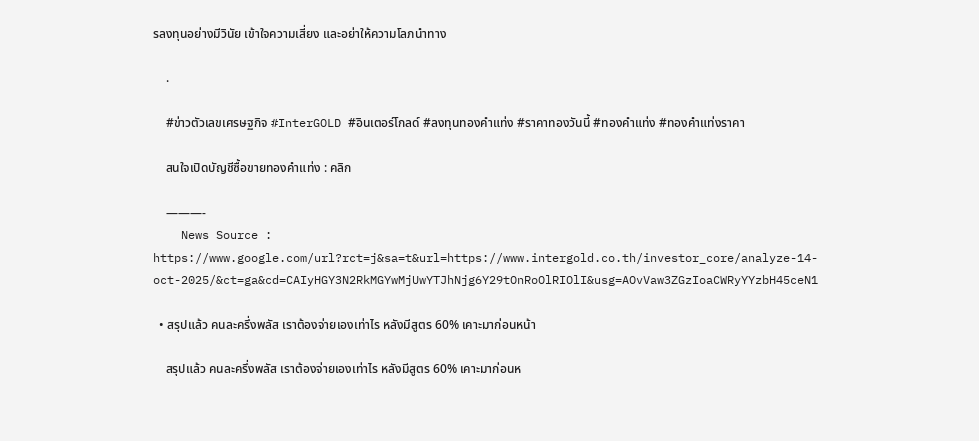รลงทุนอย่างมีวินัย เข้าใจความเสี่ยง และอย่าให้ความโลภนำทาง

    .

    #ข่าวตัวเลขเศรษฐกิจ #InterGOLD #อินเตอร์โกลด์ #ลงทุนทองคำแท่ง #ราคาทองวันนี้ #ทองคำแท่ง #ทองคำแท่งราคา

    สนใจเปิดบัญชีซื้อขายทองคำแท่ง : คลิก

    ———-
    News Source : https://www.google.com/url?rct=j&sa=t&url=https://www.intergold.co.th/investor_core/analyze-14-oct-2025/&ct=ga&cd=CAIyHGY3N2RkMGYwMjUwYTJhNjg6Y29tOnRoOlRIOlI&usg=AOvVaw3ZGzIoaCWRyYYzbH45ceN1

  • สรุปแล้ว คนละครึ่งพลัส เราต้องจ่ายเองเท่าไร หลังมีสูตร 60% เคาะมาก่อนหน้า

    สรุปแล้ว คนละครึ่งพลัส เราต้องจ่ายเองเท่าไร หลังมีสูตร 60% เคาะมาก่อนห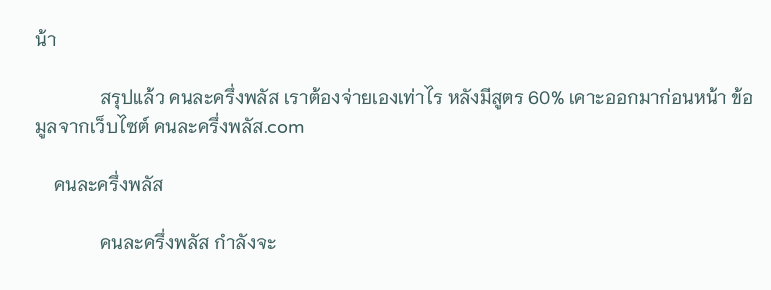น้า

              สรุปแล้ว คนละครึ่งพลัส เราต้องจ่ายเองเท่าไร หลังมีสูตร 60% เคาะออกมาก่อนหน้า ข้อมูลจากเว็บไซต์ คนละครึ่งพลัส.com

    คนละครึ่งพลัส

              คนละครึ่งพลัส กำลังจะ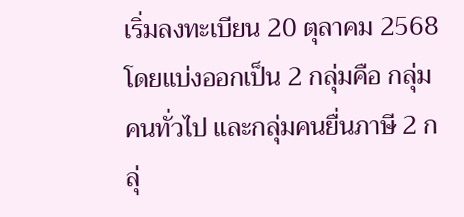เริ่มลงทะเบียน 20 ตุลาคม 2568 โดยแบ่งออกเป็น 2 กลุ่มคือ กลุ่มคนทั่วไป และกลุ่มคนยื่นภาษี 2 กลุ่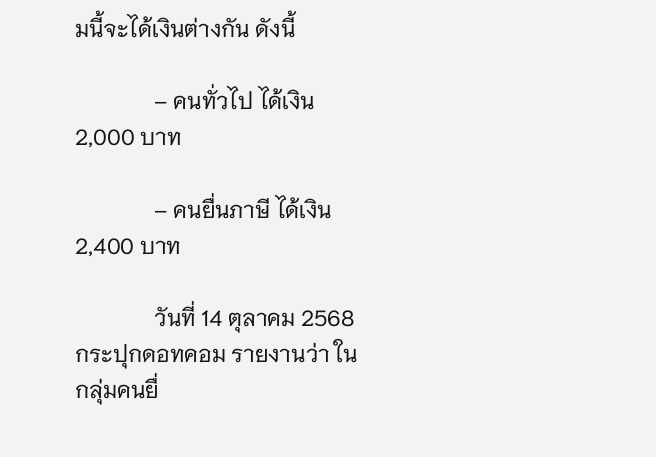มนี้จะได้เงินต่างกัน ดังนี้

              – คนทั่วไป ได้เงิน 2,000 บาท

              – คนยื่นภาษี ได้เงิน 2,400 บาท

              วันที่ 14 ตุลาคม 2568 กระปุกดอทคอม รายงานว่า ในกลุ่มคนยื่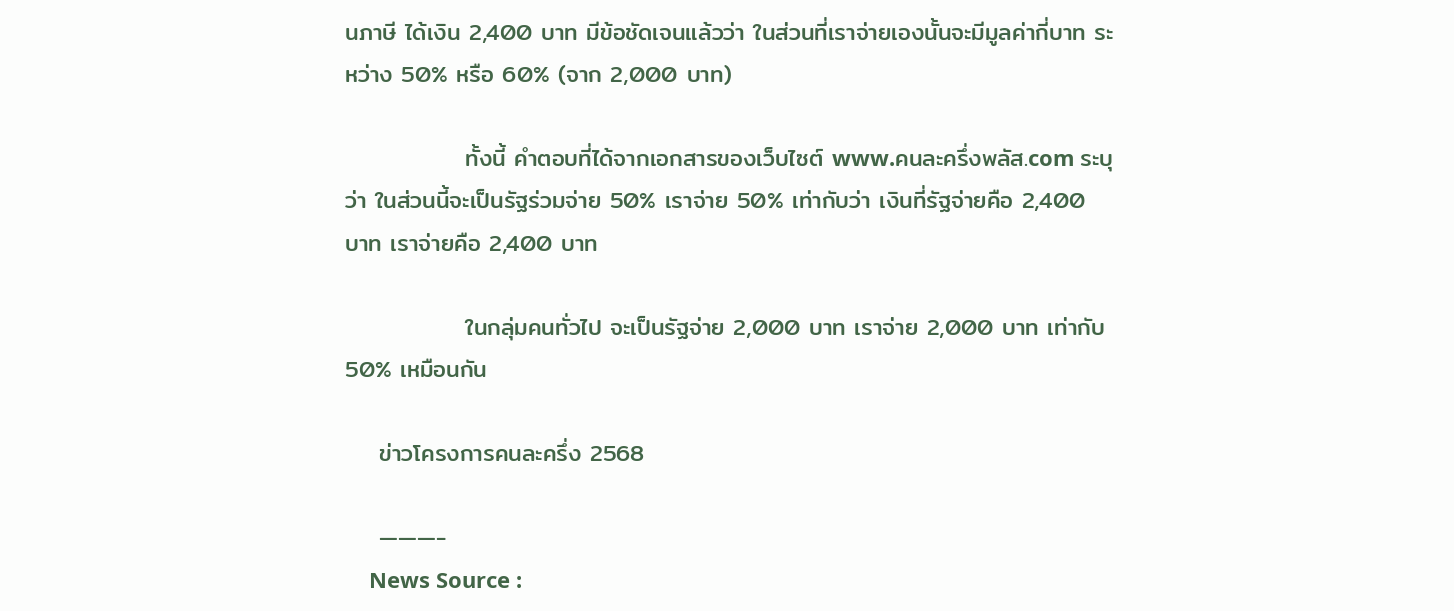นภาษี ได้เงิน 2,400 บาท มีข้อชัดเจนแล้วว่า ในส่วนที่เราจ่ายเองนั้นจะมีมูลค่ากี่บาท ระหว่าง 50% หรือ 60% (จาก 2,000 บาท)

              ทั้งนี้ คำตอบที่ได้จากเอกสารของเว็บไซต์ www.คนละครึ่งพลัส.com ระบุว่า ในส่วนนี้จะเป็นรัฐร่วมจ่าย 50% เราจ่าย 50% เท่ากับว่า เงินที่รัฐจ่ายคือ 2,400 บาท เราจ่ายคือ 2,400 บาท

              ในกลุ่มคนทั่วไป จะเป็นรัฐจ่าย 2,000 บาท เราจ่าย 2,000 บาท เท่ากับ 50% เหมือนกัน

    ข่าวโครงการคนละครึ่ง 2568

    ———-
    News Source :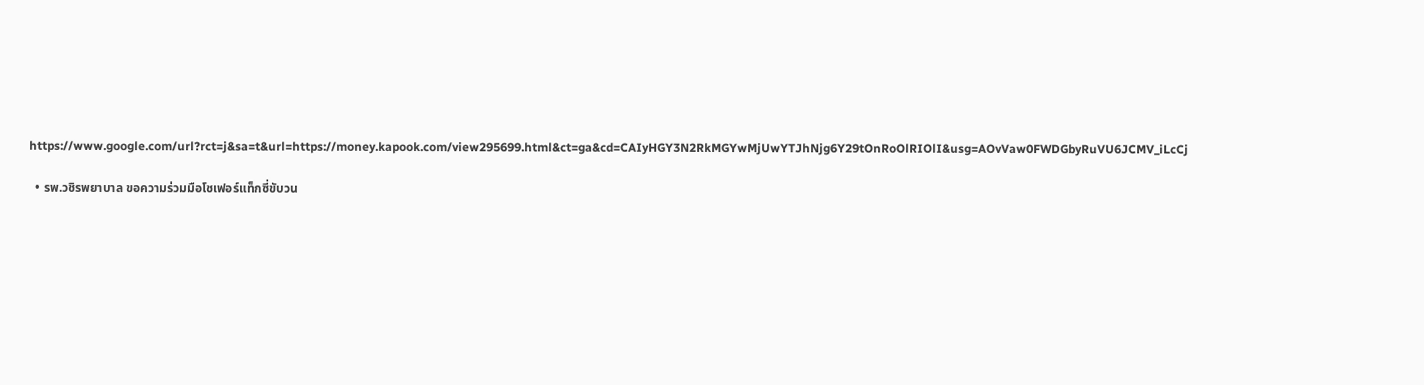https://www.google.com/url?rct=j&sa=t&url=https://money.kapook.com/view295699.html&ct=ga&cd=CAIyHGY3N2RkMGYwMjUwYTJhNjg6Y29tOnRoOlRIOlI&usg=AOvVaw0FWDGbyRuVU6JCMV_iLcCj

  • รพ.วชิรพยาบาล ขอความร่วมมือโชเฟอร์แท็กซี่ขับวน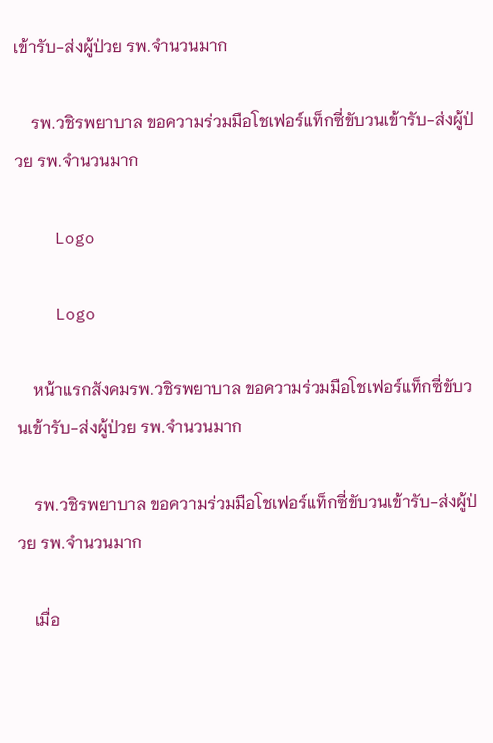เข้ารับ-ส่งผู้ป่วย รพ.จำนวนมาก

    รพ.วชิรพยาบาล ขอความร่วมมือโชเฟอร์แท็กซี่ขับวนเข้ารับ-ส่งผู้ป่วย รพ.จำนวนมาก

    Logo

    Logo

    หน้าแรกสังคมรพ.วชิรพยาบาล ขอความร่วมมือโชเฟอร์แท็กซี่ขับวนเข้ารับ-ส่งผู้ป่วย รพ.จำนวนมาก

    รพ.วชิรพยาบาล ขอความร่วมมือโชเฟอร์แท็กซี่ขับวนเข้ารับ-ส่งผู้ป่วย รพ.จำนวนมาก

    เมื่อ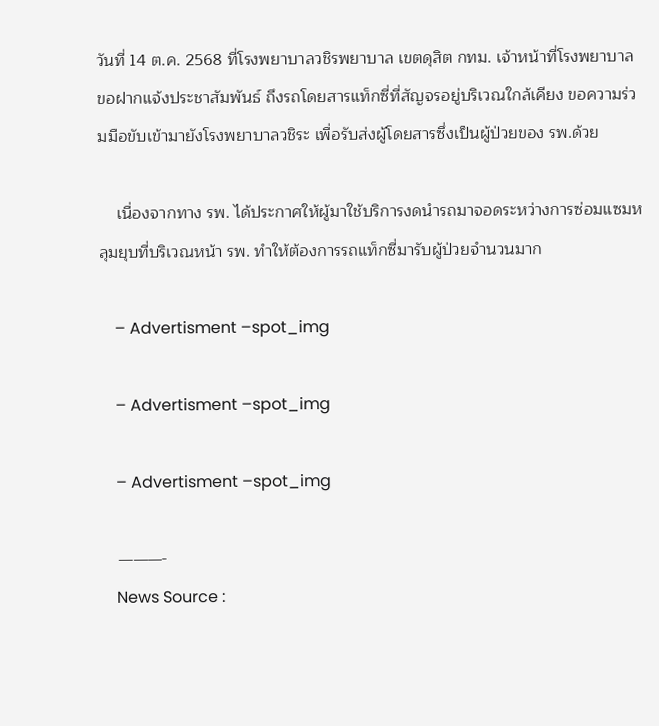วันที่ 14 ต.ค. 2568 ที่โรงพยาบาลวชิรพยาบาล เขตดุสิต กทม. เจ้าหน้าที่โรงพยาบาล ขอฝากแจ้งประชาสัมพันธ์ ถึงรถโดยสารแท็กซี่ที่สัญจรอยู่บริเวณใกล้เคียง ขอความร่วมมือขับเข้ามายังโรงพยาบาลวชิระ เพื่อรับส่งผู้โดยสารซึ่งเป็นผู้ป่วยของ รพ.ด้วย

    เนื่องจากทาง รพ. ได้ประกาศให้ผู้มาใช้บริการงดนำรถมาจอดระหว่างการซ่อมแซมหลุมยุบที่บริเวณหน้า รพ. ทำให้ต้องการรถแท็กซี่มารับผู้ป่วยจำนวนมาก

    – Advertisment –spot_img

    – Advertisment –spot_img

    – Advertisment –spot_img

    ———-
    News Source :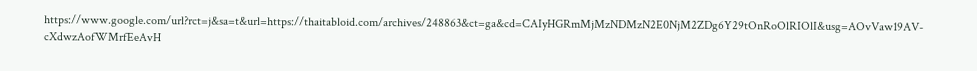https://www.google.com/url?rct=j&sa=t&url=https://thaitabloid.com/archives/248863&ct=ga&cd=CAIyHGRmMjMzNDMzN2E0NjM2ZDg6Y29tOnRoOlRIOlI&usg=AOvVaw19AV-cXdwzAofWMrfEeAvH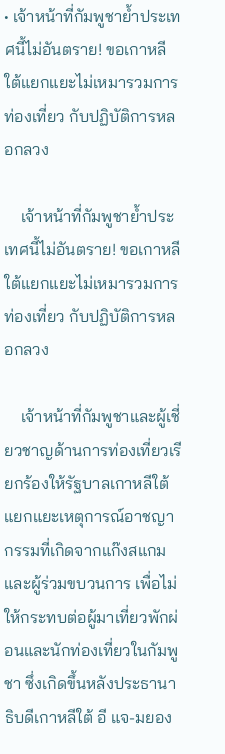• เจ้าหน้าที่กัมพูชาย้ำประเทศนี้ไม่อันตราย! ขอเกาหลีใต้แยกแยะไม่เหมารวมการท่องเที่ยว กับปฏิบัติการหลอกลวง

    เจ้าหน้าที่กัมพูชาย้ำประเทศนี้ไม่อันตราย! ขอเกาหลีใต้แยกแยะไม่เหมารวมการท่องเที่ยว กับปฏิบัติการหลอกลวง

    เจ้าหน้าที่กัมพูชาและผู้เชี่ยวชาญด้านการท่องเที่ยวเรียกร้องให้รัฐบาลเกาหลีใต้แยกแยะเหตุการณ์อาชญากรรมที่เกิดจากแก๊งสแกมและผู้ร่วมขบวนการ เพื่อไม่ให้กระทบต่อผู้มาเที่ยวพักผ่อนและนักท่องเที่ยวในกัมพูชา ซึ่งเกิดขึ้นหลังประธานาธิบดีเกาหลีใต้ อี แจ-มยอง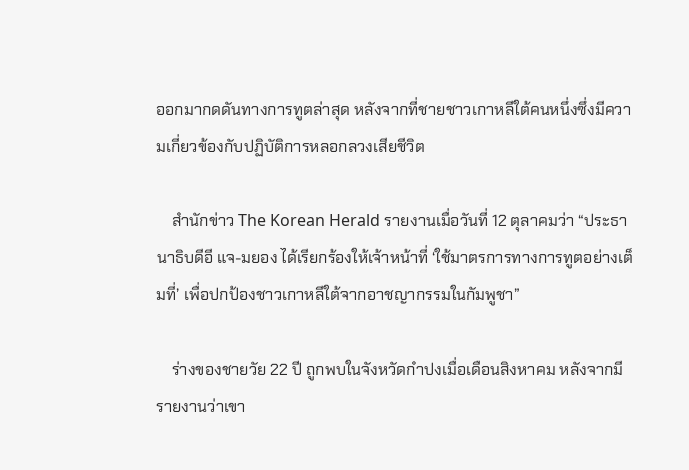ออกมากดดันทางการทูตล่าสุด หลังจากที่ชายชาวเกาหลีใต้คนหนึ่งซึ่งมีความเกี่ยวข้องกับปฏิบัติการหลอกลวงเสียชีวิต

    สำนักข่าว The Korean Herald รายงานเมื่อวันที่ 12 ตุลาคมว่า “ประธานาธิบดีอี แจ-มยอง ได้เรียกร้องให้เจ้าหน้าที่ ‘ใช้มาตรการทางการทูตอย่างเต็มที่’ เพื่อปกป้องชาวเกาหลีใต้จากอาชญากรรมในกัมพูชา”

    ร่างของชายวัย 22 ปี ถูกพบในจังหวัดกำปงเมื่อเดือนสิงหาคม หลังจากมีรายงานว่าเขา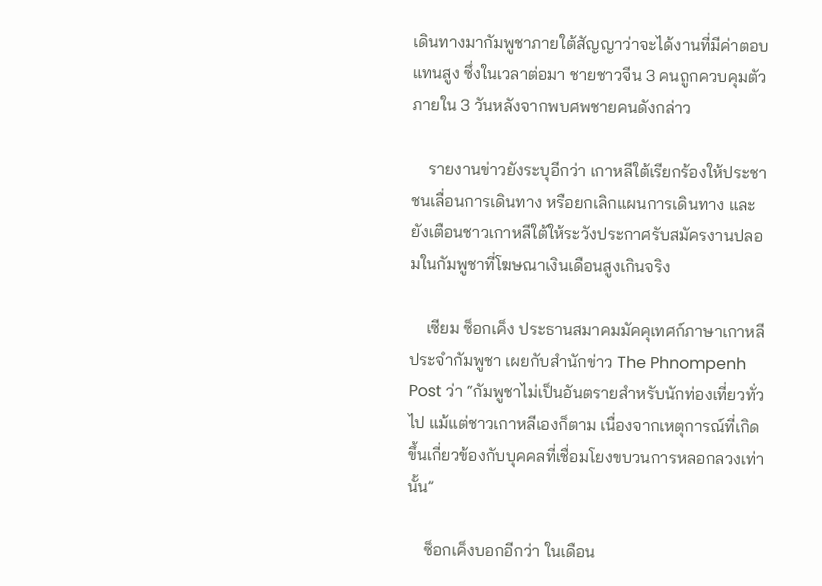เดินทางมากัมพูชาภายใต้สัญญาว่าจะได้งานที่มีค่าตอบแทนสูง ซึ่งในเวลาต่อมา ชายชาวจีน 3 คนถูกควบคุมตัวภายใน 3 วันหลังจากพบศพชายคนดังกล่าว

    รายงานข่าวยังระบุอีกว่า เกาหลีใต้เรียกร้องให้ประชาชนเลื่อนการเดินทาง หรือยกเลิกแผนการเดินทาง และยังเตือนชาวเกาหลีใต้ให้ระวังประกาศรับสมัครงานปลอมในกัมพูชาที่โฆษณาเงินเดือนสูงเกินจริง

    เซียม ซ็อกเค็ง ประธานสมาคมมัคคุเทศก์ภาษาเกาหลีประจำกัมพูชา เผยกับสำนักข่าว The Phnompenh Post ว่า “กัมพูชาไม่เป็นอันตรายสำหรับนักท่องเที่ยวทั่วไป แม้แต่ชาวเกาหลีเองก็ตาม เนื่องจากเหตุการณ์ที่เกิดขึ้นเกี่ยวข้องกับบุคคลที่เชื่อมโยงขบวนการหลอกลวงเท่านั้น”

    ซ็อกเค็งบอกอีกว่า ในเดือน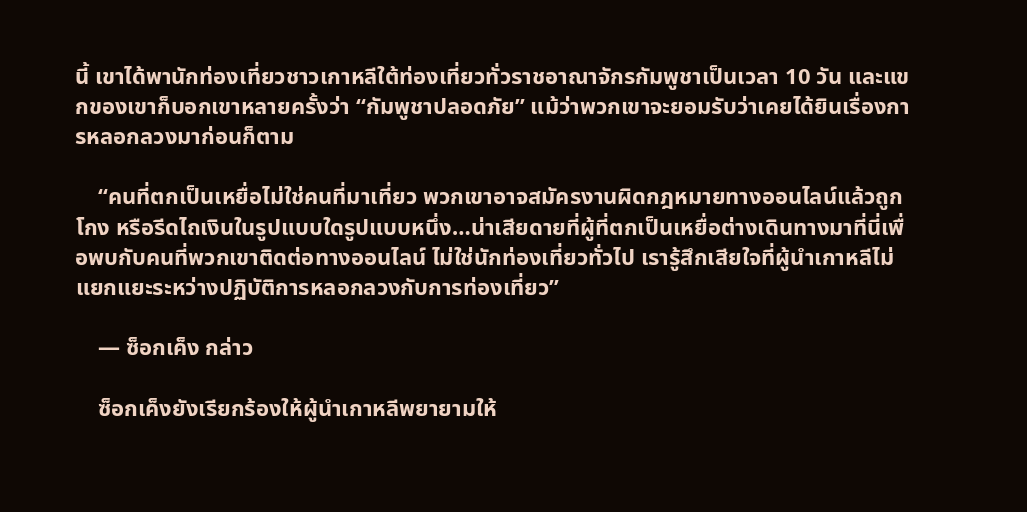นี้ เขาได้พานักท่องเที่ยวชาวเกาหลีใต้ท่องเที่ยวทั่วราชอาณาจักรกัมพูชาเป็นเวลา 10 วัน และแขกของเขาก็บอกเขาหลายครั้งว่า “กัมพูชาปลอดภัย” แม้ว่าพวกเขาจะยอมรับว่าเคยได้ยินเรื่องการหลอกลวงมาก่อนก็ตาม

    “คนที่ตกเป็นเหยื่อไม่ใช่คนที่มาเที่ยว พวกเขาอาจสมัครงานผิดกฎหมายทางออนไลน์แล้วถูกโกง หรือรีดไถเงินในรูปแบบใดรูปแบบหนึ่ง…น่าเสียดายที่ผู้ที่ตกเป็นเหยื่อต่างเดินทางมาที่นี่เพื่อพบกับคนที่พวกเขาติดต่อทางออนไลน์ ไม่ใช่นักท่องเที่ยวทั่วไป เรารู้สึกเสียใจที่ผู้นำเกาหลีไม่แยกแยะระหว่างปฏิบัติการหลอกลวงกับการท่องเที่ยว”

    — ซ็อกเค็ง กล่าว

    ซ็อกเค็งยังเรียกร้องให้ผู้นำเกาหลีพยายามให้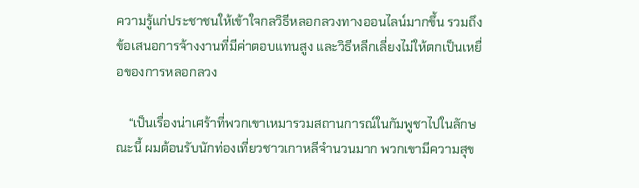ความรู้แก่ประชาชนให้เข้าใจกลวิธีหลอกลวงทางออนไลน์มากขึ้น รวมถึงข้อเสนอการจ้างงานที่มีค่าตอบแทนสูง และวิธีหลีกเลี่ยงไม่ให้ตกเป็นเหยื่อของการหลอกลวง

    “เป็นเรื่องน่าเศร้าที่พวกเขาเหมารวมสถานการณ์ในกัมพูชาไปในลักษณะนี้ ผมต้อนรับนักท่องเที่ยวชาวเกาหลีจำนวนมาก พวกเขามีความสุข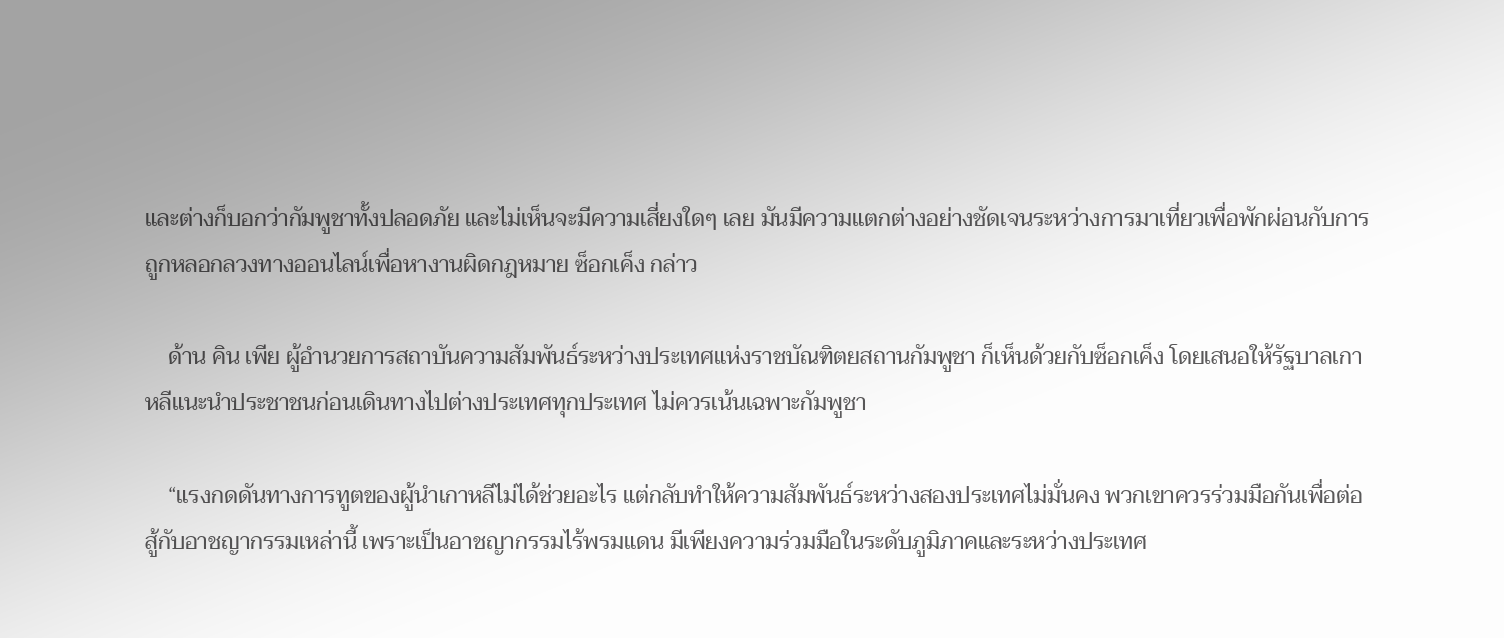และต่างก็บอกว่ากัมพูชาทั้งปลอดภัย และไม่เห็นจะมีความเสี่ยงใดๆ เลย มันมีความแตกต่างอย่างชัดเจนระหว่างการมาเที่ยวเพื่อพักผ่อนกับการถูกหลอกลวงทางออนไลน์เพื่อหางานผิดกฎหมาย ซ็อกเค็ง กล่าว

    ด้าน คิน เพีย ผู้อำนวยการสถาบันความสัมพันธ์ระหว่างประเทศแห่งราชบัณฑิตยสถานกัมพูชา ก็เห็นด้วยกับซ็อกเค็ง โดยเสนอให้รัฐบาลเกาหลีแนะนำประชาชนก่อนเดินทางไปต่างประเทศทุกประเทศ ไม่ควรเน้นเฉพาะกัมพูชา

    “แรงกดดันทางการทูตของผู้นำเกาหลีไม่ได้ช่วยอะไร แต่กลับทำให้ความสัมพันธ์ระหว่างสองประเทศไม่มั่นคง พวกเขาควรร่วมมือกันเพื่อต่อสู้กับอาชญากรรมเหล่านี้ เพราะเป็นอาชญากรรมไร้พรมแดน มีเพียงความร่วมมือในระดับภูมิภาคและระหว่างประเทศ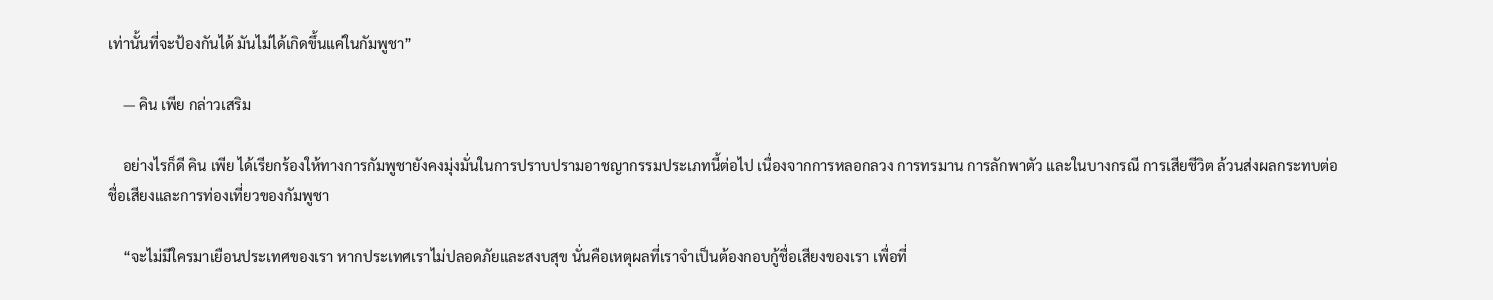เท่านั้นที่จะป้องกันได้ มันไม่ได้เกิดขึ้นแค่ในกัมพูชา”

    — คิน เพีย กล่าวเสริม

    อย่างไรก็ดี คิน เพีย ได้เรียกร้องให้ทางการกัมพูชายังคงมุ่งมั่นในการปราบปรามอาชญากรรมประเภทนี้ต่อไป เนื่องจากการหลอกลวง การทรมาน การลักพาตัว และในบางกรณี การเสียชีวิต ล้วนส่งผลกระทบต่อชื่อเสียงและการท่องเที่ยวของกัมพูชา

    “จะไม่มีใครมาเยือนประเทศของเรา หากประเทศเราไม่ปลอดภัยและสงบสุข นั่นคือเหตุผลที่เราจำเป็นต้องกอบกู้ชื่อเสียงของเรา เพื่อที่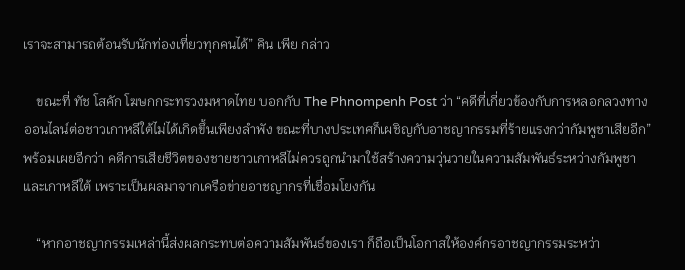เราจะสามารถต้อนรับนักท่องเที่ยวทุกคนได้” คิน เพีย กล่าว

    ขณะที่ ทัช โสคัก โฆษกกระทรวงมหาดไทย บอกกับ The Phnompenh Post ว่า “คดีที่เกี่ยวข้องกับการหลอกลวงทางออนไลน์ต่อชาวเกาหลีใต้ไม่ได้เกิดขึ้นเพียงลำพัง ขณะที่บางประเทศก็เผชิญกับอาชญากรรมที่ร้ายแรงกว่ากัมพูชาเสียอีก” พร้อมเผยอีกว่า คดีการเสียชีวิตของชายชาวเกาหลีไม่ควรถูกนำมาใช้สร้างความวุ่นวายในความสัมพันธ์ระหว่างกัมพูชาและเกาหลีใต้ เพราะเป็นผลมาจากเครือข่ายอาชญากรที่เชื่อมโยงกัน

    “หากอาชญากรรมเหล่านี้ส่งผลกระทบต่อความสัมพันธ์ของเรา ก็ถือเป็นโอกาสให้องค์กรอาชญากรรมระหว่า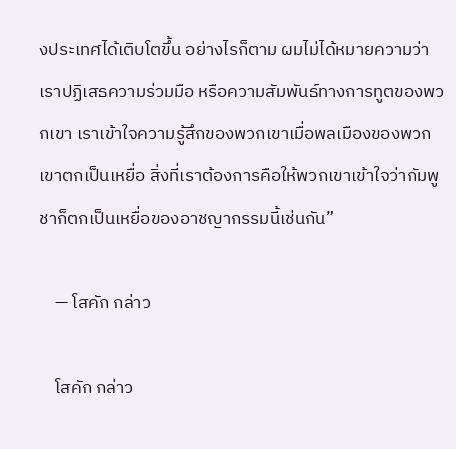งประเทศได้เติบโตขึ้น อย่างไรก็ตาม ผมไม่ได้หมายความว่าเราปฏิเสธความร่วมมือ หรือความสัมพันธ์ทางการทูตของพวกเขา เราเข้าใจความรู้สึกของพวกเขาเมื่อพลเมืองของพวกเขาตกเป็นเหยื่อ สิ่งที่เราต้องการคือให้พวกเขาเข้าใจว่ากัมพูชาก็ตกเป็นเหยื่อของอาชญากรรมนี้เช่นกัน”

    — โสคัก กล่าว

    โสคัก กล่าว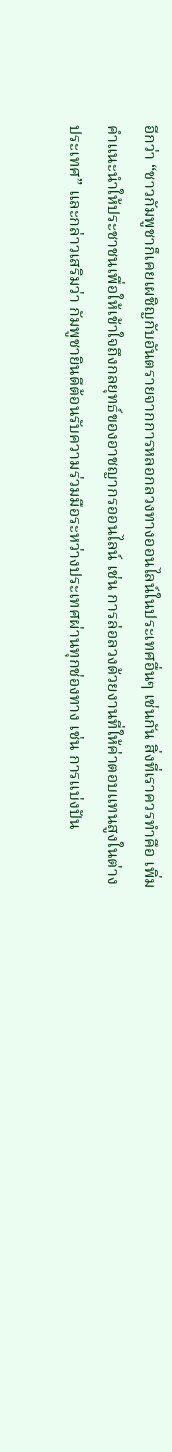อีกว่า “ชาวกัมพูชาก็เคยเผชิญกับอันตรายจากการหลอกลวงทางออนไลน์ในประเทศอื่นๆ เช่นกัน สิ่งที่เราควรทำคือ เพิ่มคำแนะนำให้ประชาชนเพื่อให้เข้าใจถึงกลยุทธ์ของอาชญากรออนไลน์ เช่น การล่อลวงด้วยงานที่ให้ค่าตอบแทนสูงในต่างประเทศ” และกล่าวเสริมว่า กัมพูชายินดีต้อนรับความร่วมมือระหว่างประเทศผ่านทุกช่องทาง เช่น การแบ่งปัน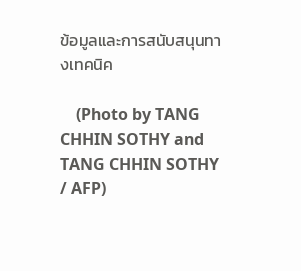ข้อมูลและการสนับสนุนทางเทคนิค

    (Photo by TANG CHHIN SOTHY and TANG CHHIN SOTHY / AFP)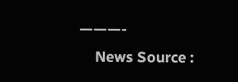———-
    News Source :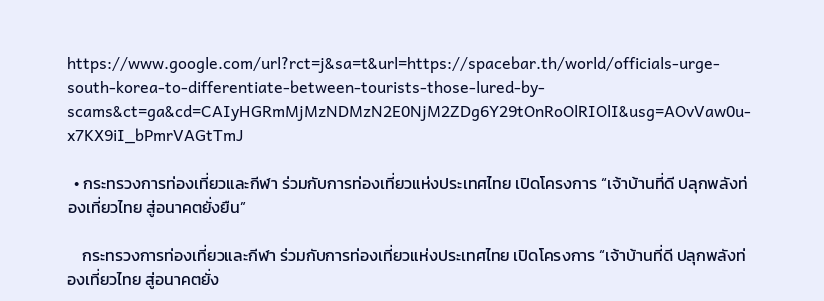https://www.google.com/url?rct=j&sa=t&url=https://spacebar.th/world/officials-urge-south-korea-to-differentiate-between-tourists-those-lured-by-scams&ct=ga&cd=CAIyHGRmMjMzNDMzN2E0NjM2ZDg6Y29tOnRoOlRIOlI&usg=AOvVaw0u-x7KX9iI_bPmrVAGtTmJ

  • กระทรวงการท่องเที่ยวและกีฬา ร่วมกับการท่องเที่ยวแห่งประเทศไทย เปิดโครงการ “เจ้าบ้านที่ดี ปลุกพลังท่องเที่ยวไทย สู่อนาคตยั่งยืน”

    กระทรวงการท่องเที่ยวและกีฬา ร่วมกับการท่องเที่ยวแห่งประเทศไทย เปิดโครงการ “เจ้าบ้านที่ดี ปลุกพลังท่องเที่ยวไทย สู่อนาคตยั่ง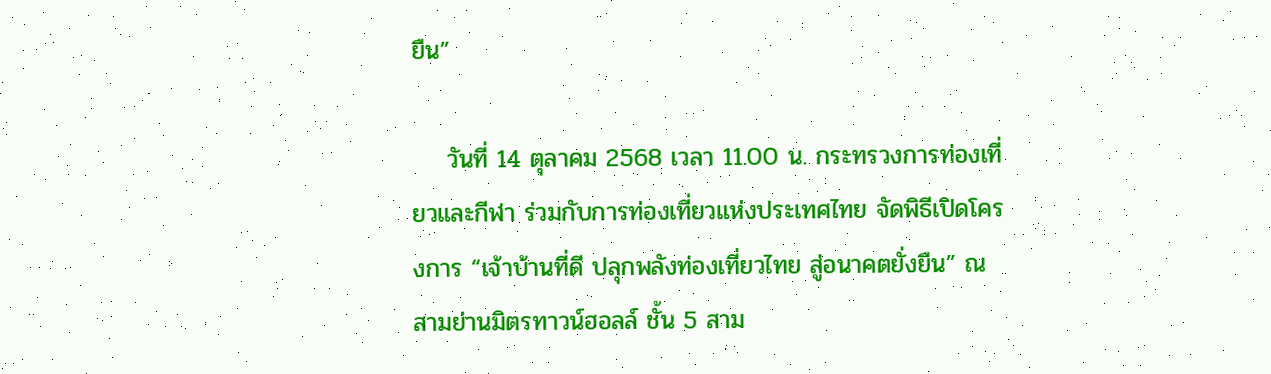ยืน”

    วันที่ 14 ตุลาคม 2568 เวลา 11.00 น. กระทรวงการท่องเที่ยวและกีฬา ร่วมกับการท่องเที่ยวแห่งประเทศไทย จัดพิธีเปิดโครงการ “เจ้าบ้านที่ดี ปลุกพลังท่องเที่ยวไทย สู่อนาคตยั่งยืน” ณ สามย่านมิตรทาวน์ฮอลล์ ชั้น 5 สาม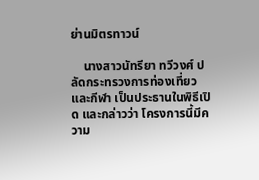ย่านมิตรทาวน์

    นางสาวนัทรียา ทวีวงศ์ ปลัดกระทรวงการท่องเที่ยวและกีฬา เป็นประธานในพิธีเปิด และกล่าวว่า โครงการนี้มีความ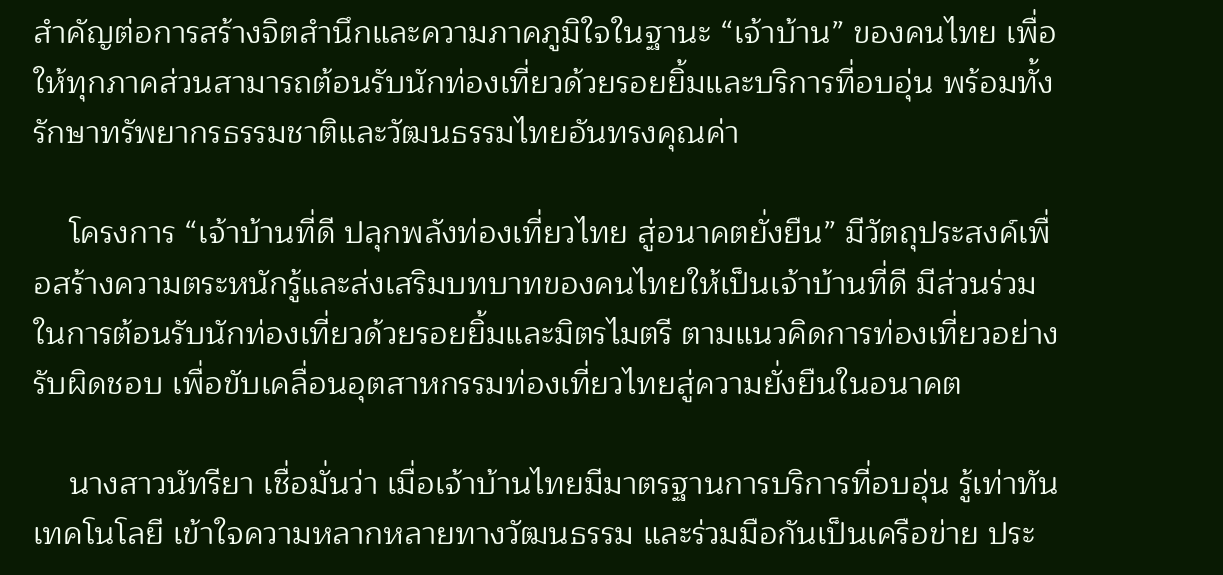สำคัญต่อการสร้างจิตสำนึกและความภาคภูมิใจในฐานะ “เจ้าบ้าน” ของคนไทย เพื่อให้ทุกภาคส่วนสามารถต้อนรับนักท่องเที่ยวด้วยรอยยิ้มและบริการที่อบอุ่น พร้อมทั้งรักษาทรัพยากรธรรมชาติและวัฒนธรรมไทยอันทรงคุณค่า

    โครงการ “เจ้าบ้านที่ดี ปลุกพลังท่องเที่ยวไทย สู่อนาคตยั่งยืน” มีวัตถุประสงค์เพื่อสร้างความตระหนักรู้และส่งเสริมบทบาทของคนไทยให้เป็นเจ้าบ้านที่ดี มีส่วนร่วมในการต้อนรับนักท่องเที่ยวด้วยรอยยิ้มและมิตรไมตรี ตามแนวคิดการท่องเที่ยวอย่างรับผิดชอบ เพื่อขับเคลื่อนอุตสาหกรรมท่องเที่ยวไทยสู่ความยั่งยืนในอนาคต

    นางสาวนัทรียา เชื่อมั่นว่า เมื่อเจ้าบ้านไทยมีมาตรฐานการบริการที่อบอุ่น รู้เท่าทันเทคโนโลยี เข้าใจความหลากหลายทางวัฒนธรรม และร่วมมือกันเป็นเครือข่าย ประ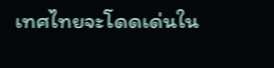เทศไทยจะโดดเด่นใน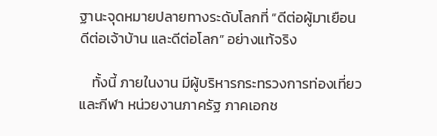ฐานะจุดหมายปลายทางระดับโลกที่ “ดีต่อผู้มาเยือน ดีต่อเจ้าบ้าน และดีต่อโลก” อย่างแท้จริง

    ทั้งนี้ ภายในงาน มีผู้บริหารกระทรวงการท่องเที่ยวและกีฬา หน่วยงานภาครัฐ ภาคเอกช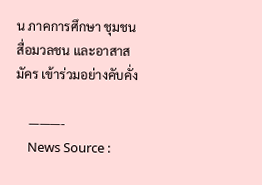น ภาคการศึกษา ชุมชน สื่อมวลชน และอาสาสมัคร เข้าร่วมอย่างคับคั่ง

    ———-
    News Source :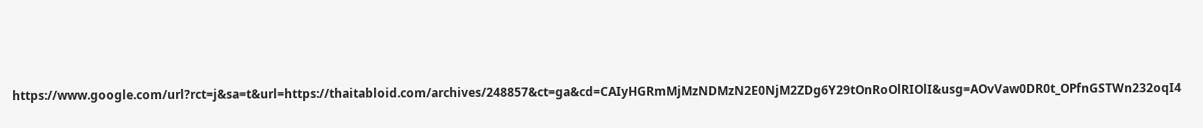https://www.google.com/url?rct=j&sa=t&url=https://thaitabloid.com/archives/248857&ct=ga&cd=CAIyHGRmMjMzNDMzN2E0NjM2ZDg6Y29tOnRoOlRIOlI&usg=AOvVaw0DR0t_OPfnGSTWn232oqI4